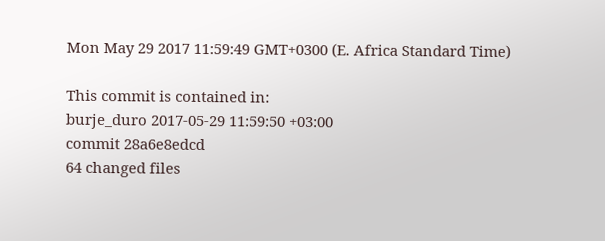Mon May 29 2017 11:59:49 GMT+0300 (E. Africa Standard Time)

This commit is contained in:
burje_duro 2017-05-29 11:59:50 +03:00
commit 28a6e8edcd
64 changed files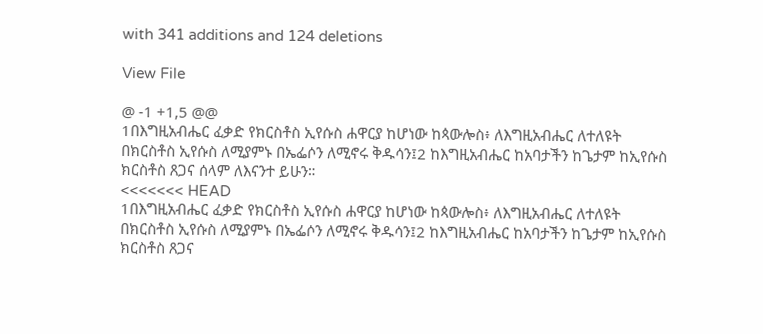with 341 additions and 124 deletions

View File

@ -1 +1,5 @@
1በእግዚአብሔር ፈቃድ የክርስቶስ ኢየሱስ ሐዋርያ ከሆነው ከጳውሎስ፥ ለእግዚአብሔር ለተለዩት በክርስቶስ ኢየሱስ ለሚያምኑ በኤፌሶን ለሚኖሩ ቅዱሳን፤2 ከእግዚአብሔር ከአባታችን ከጌታም ከኢየሱስ ክርስቶስ ጸጋና ሰላም ለእናንተ ይሁን።
<<<<<<< HEAD
1በእግዚአብሔር ፈቃድ የክርስቶስ ኢየሱስ ሐዋርያ ከሆነው ከጳውሎስ፥ ለእግዚአብሔር ለተለዩት በክርስቶስ ኢየሱስ ለሚያምኑ በኤፌሶን ለሚኖሩ ቅዱሳን፤2 ከእግዚአብሔር ከአባታችን ከጌታም ከኢየሱስ ክርስቶስ ጸጋና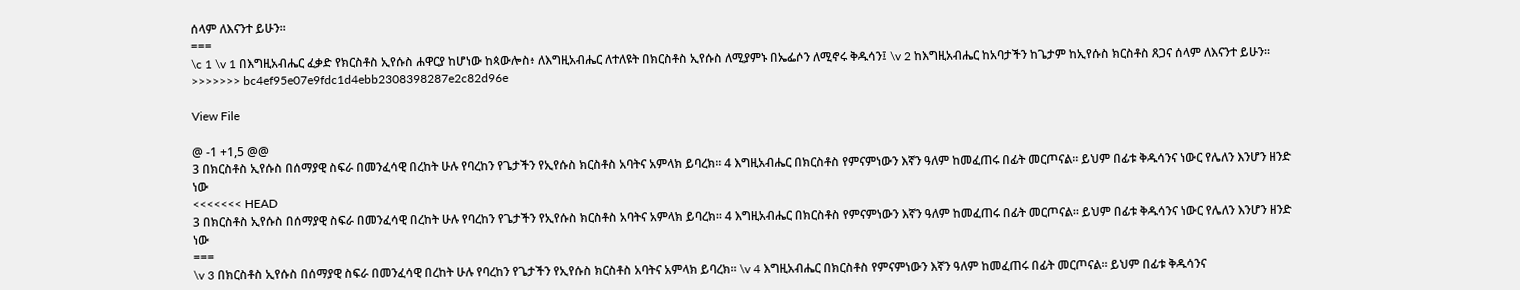ሰላም ለእናንተ ይሁን።
===
\c 1 \v 1 በእግዚአብሔር ፈቃድ የክርስቶስ ኢየሱስ ሐዋርያ ከሆነው ከጳውሎስ፥ ለእግዚአብሔር ለተለዩት በክርስቶስ ኢየሱስ ለሚያምኑ በኤፌሶን ለሚኖሩ ቅዱሳን፤ \v 2 ከእግዚአብሔር ከአባታችን ከጌታም ከኢየሱስ ክርስቶስ ጸጋና ሰላም ለእናንተ ይሁን።
>>>>>>> bc4ef95e07e9fdc1d4ebb2308398287e2c82d96e

View File

@ -1 +1,5 @@
3 በክርስቶስ ኢየሱስ በሰማያዊ ስፍራ በመንፈሳዊ በረከት ሁሉ የባረከን የጌታችን የኢየሱስ ክርስቶስ አባትና አምላክ ይባረክ። 4 እግዚአብሔር በክርስቶስ የምናምነውን እኛን ዓለም ከመፈጠሩ በፊት መርጦናል። ይህም በፊቱ ቅዱሳንና ነውር የሌለን እንሆን ዘንድ ነው
<<<<<<< HEAD
3 በክርስቶስ ኢየሱስ በሰማያዊ ስፍራ በመንፈሳዊ በረከት ሁሉ የባረከን የጌታችን የኢየሱስ ክርስቶስ አባትና አምላክ ይባረክ። 4 እግዚአብሔር በክርስቶስ የምናምነውን እኛን ዓለም ከመፈጠሩ በፊት መርጦናል። ይህም በፊቱ ቅዱሳንና ነውር የሌለን እንሆን ዘንድ ነው
===
\v 3 በክርስቶስ ኢየሱስ በሰማያዊ ስፍራ በመንፈሳዊ በረከት ሁሉ የባረከን የጌታችን የኢየሱስ ክርስቶስ አባትና አምላክ ይባረክ። \v 4 እግዚአብሔር በክርስቶስ የምናምነውን እኛን ዓለም ከመፈጠሩ በፊት መርጦናል። ይህም በፊቱ ቅዱሳንና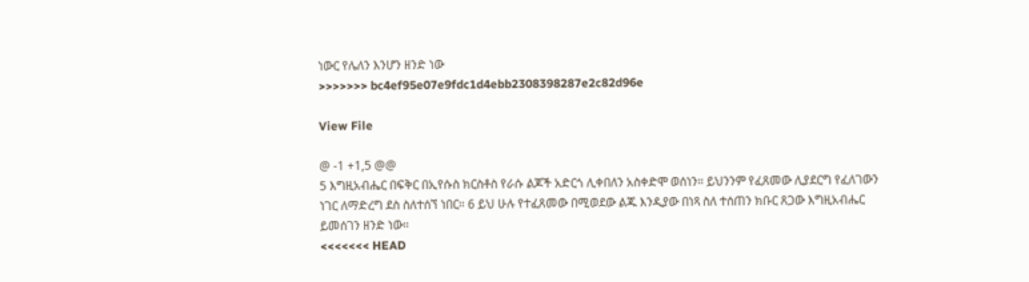ነውር የሌለን እንሆን ዘንድ ነው
>>>>>>> bc4ef95e07e9fdc1d4ebb2308398287e2c82d96e

View File

@ -1 +1,5 @@
5 እግዚአብሔር በፍቅር በኢየሱስ ክርስቶስ የራሱ ልጆች አድርጎ ሊቀበለን አስቀድሞ ወሰነን። ይህንንም የፈጸመው ሊያደርግ የፈለገውን ነገር ለማድረግ ደስ ስለተሰኘ ነበር። 6 ይህ ሁሉ የተፈጸመው በሚወደው ልጁ እንዲያው በነጻ ስለ ተሰጠን ክቡር ጸጋው እግዚአብሔር ይመሰገን ዘንድ ነው።
<<<<<<< HEAD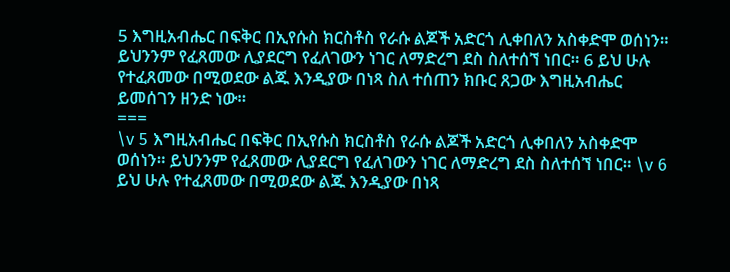5 እግዚአብሔር በፍቅር በኢየሱስ ክርስቶስ የራሱ ልጆች አድርጎ ሊቀበለን አስቀድሞ ወሰነን። ይህንንም የፈጸመው ሊያደርግ የፈለገውን ነገር ለማድረግ ደስ ስለተሰኘ ነበር። 6 ይህ ሁሉ የተፈጸመው በሚወደው ልጁ እንዲያው በነጻ ስለ ተሰጠን ክቡር ጸጋው እግዚአብሔር ይመሰገን ዘንድ ነው።
===
\v 5 እግዚአብሔር በፍቅር በኢየሱስ ክርስቶስ የራሱ ልጆች አድርጎ ሊቀበለን አስቀድሞ ወሰነን። ይህንንም የፈጸመው ሊያደርግ የፈለገውን ነገር ለማድረግ ደስ ስለተሰኘ ነበር። \v 6 ይህ ሁሉ የተፈጸመው በሚወደው ልጁ እንዲያው በነጻ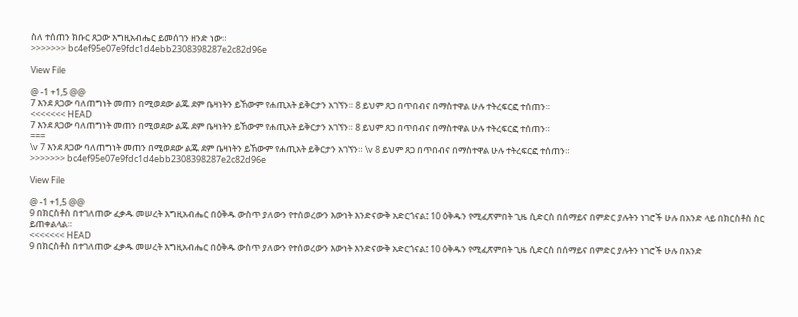ስለ ተሰጠን ክቡር ጸጋው እግዚአብሔር ይመሰገን ዘንድ ነው።
>>>>>>> bc4ef95e07e9fdc1d4ebb2308398287e2c82d96e

View File

@ -1 +1,5 @@
7 እንደ ጸጋው ባለጠግነት መጠን በሚወደው ልጁ ደም ቤዛነትን ይኸውም የሐጢአት ይቅርታን አገኘን። 8 ይህም ጸጋ በጥበብና በማስተዋል ሁሉ ተትረፍርፎ ተሰጠን።
<<<<<<< HEAD
7 እንደ ጸጋው ባለጠግነት መጠን በሚወደው ልጁ ደም ቤዛነትን ይኸውም የሐጢአት ይቅርታን አገኘን። 8 ይህም ጸጋ በጥበብና በማስተዋል ሁሉ ተትረፍርፎ ተሰጠን።
===
\v 7 እንደ ጸጋው ባለጠግነት መጠን በሚወደው ልጁ ደም ቤዛነትን ይኸውም የሐጢአት ይቅርታን አገኘን። \v 8 ይህም ጸጋ በጥበብና በማስተዋል ሁሉ ተትረፍርፎ ተሰጠን።
>>>>>>> bc4ef95e07e9fdc1d4ebb2308398287e2c82d96e

View File

@ -1 +1,5 @@
9 በክርስቶስ በተገለጠው ፈቃዱ መሠረት እግዚአብሔር በዕቅዱ ውስጥ ያለውን የተሰወረውን እውነት እንድናውቅ አድርጎናል፤ 10 ዕቅዱን የሚፈጽምበት ጊዜ ሲድርስ በሰማይና በምድር ያሉትን ነገሮች ሁሉ በአንድ ላይ በክርስቶስ ስር ይጠቀልላል።
<<<<<<< HEAD
9 በክርስቶስ በተገለጠው ፈቃዱ መሠረት እግዚአብሔር በዕቅዱ ውስጥ ያለውን የተሰወረውን እውነት እንድናውቅ አድርጎናል፤ 10 ዕቅዱን የሚፈጽምበት ጊዜ ሲድርስ በሰማይና በምድር ያሉትን ነገሮች ሁሉ በአንድ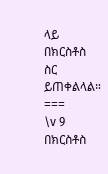ላይ በክርስቶስ ስር ይጠቀልላል።
===
\v 9 በክርስቶስ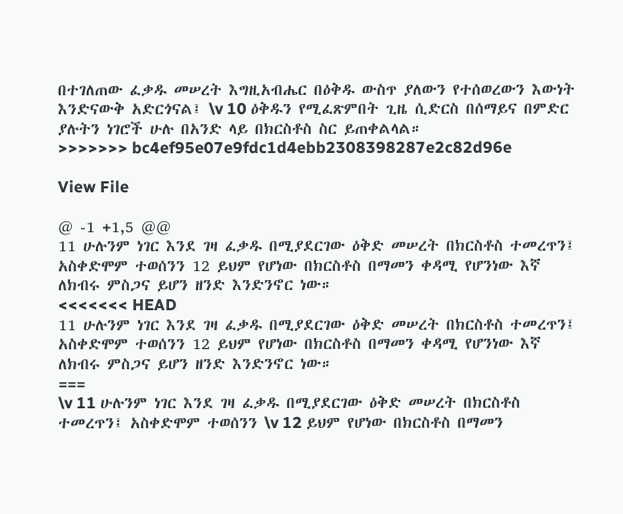በተገለጠው ፈቃዱ መሠረት እግዚአብሔር በዕቅዱ ውስጥ ያለውን የተሰወረውን እውነት እንድናውቅ አድርጎናል፤ \v 10 ዕቅዱን የሚፈጽምበት ጊዜ ሲድርስ በሰማይና በምድር ያሉትን ነገሮች ሁሉ በአንድ ላይ በክርስቶስ ስር ይጠቀልላል።
>>>>>>> bc4ef95e07e9fdc1d4ebb2308398287e2c82d96e

View File

@ -1 +1,5 @@
11 ሁሉንም ነገር እንደ ገዛ ፈቃዱ በሚያደርገው ዕቅድ መሠረት በክርስቶስ ተመረጥን፤ አስቀድሞም ተወሰንን 12 ይህም የሆነው በክርስቶስ በማመን ቀዳሚ የሆንነው እኛ ለክብሩ ምስጋና ይሆን ዘንድ እንድንኖር ነው።
<<<<<<< HEAD
11 ሁሉንም ነገር እንደ ገዛ ፈቃዱ በሚያደርገው ዕቅድ መሠረት በክርስቶስ ተመረጥን፤ አስቀድሞም ተወሰንን 12 ይህም የሆነው በክርስቶስ በማመን ቀዳሚ የሆንነው እኛ ለክብሩ ምስጋና ይሆን ዘንድ እንድንኖር ነው።
===
\v 11 ሁሉንም ነገር እንደ ገዛ ፈቃዱ በሚያደርገው ዕቅድ መሠረት በክርስቶስ ተመረጥን፤ አስቀድሞም ተወሰንን \v 12 ይህም የሆነው በክርስቶስ በማመን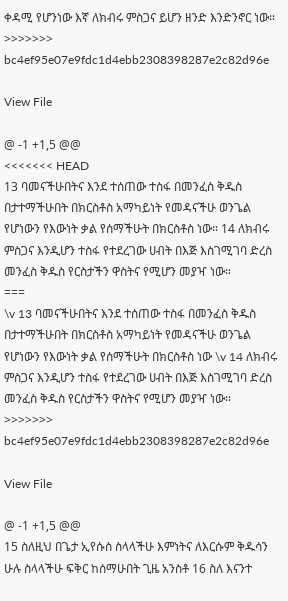ቀዳሚ የሆንነው እኛ ለክብሩ ምስጋና ይሆን ዘንድ እንድንኖር ነው።
>>>>>>> bc4ef95e07e9fdc1d4ebb2308398287e2c82d96e

View File

@ -1 +1,5 @@
<<<<<<< HEAD
13 ባመናችሁበትና እንደ ተሰጠው ተስፋ በመንፈስ ቅዱስ በታተማችሁበት በክርስቶስ አማካይነት የመዳናችሁ ወንጌል የሆነውን የእውነት ቃል የሰማችሁት በክርስቶስ ነው። 14 ለክብሩ ምስጋና እንዲሆን ተስፋ የተደረገው ሀብት በእጅ እስገሚገባ ድረስ መንፈስ ቅዱስ የርስታችን ዋስትና የሚሆን መያዣ ነው።
===
\v 13 ባመናችሁበትና እንደ ተሰጠው ተስፋ በመንፈስ ቅዱስ በታተማችሁበት በክርስቶስ አማካይነት የመዳናችሁ ወንጌል የሆነውን የእውነት ቃል የሰማችሁት በክርስቶስ ነው \v 14 ለክብሩ ምስጋና እንዲሆን ተስፋ የተደረገው ሀብት በእጅ እስገሚገባ ድረስ መንፈስ ቅዱስ የርስታችን ዋስትና የሚሆን መያዣ ነው።
>>>>>>> bc4ef95e07e9fdc1d4ebb2308398287e2c82d96e

View File

@ -1 +1,5 @@
15 ስለዚህ በጌታ ኢየሱስ ስላላችሁ እምነትና ለእርሱም ቅዱሳን ሁሉ ስላላችሁ ፍቅር ከሰማሁበት ጊዜ አንስቶ 16 ስለ እናንተ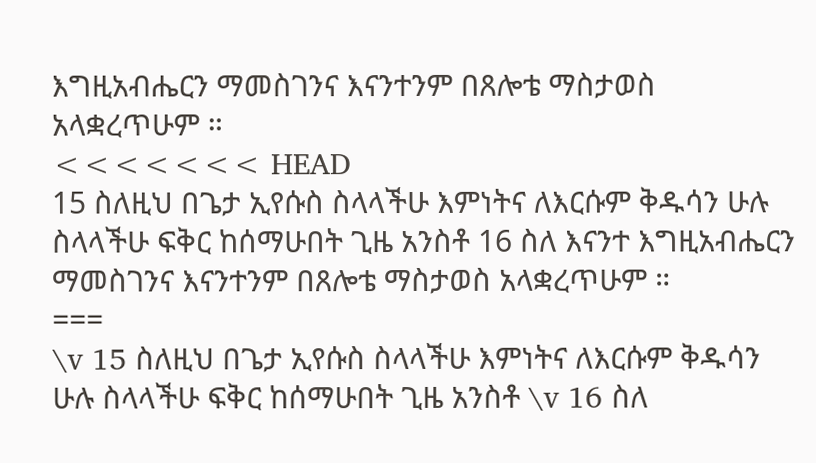እግዚአብሔርን ማመስገንና እናንተንም በጸሎቴ ማስታወስ አላቋረጥሁም ።
<<<<<<< HEAD
15 ስለዚህ በጌታ ኢየሱስ ስላላችሁ እምነትና ለእርሱም ቅዱሳን ሁሉ ስላላችሁ ፍቅር ከሰማሁበት ጊዜ አንስቶ 16 ስለ እናንተ እግዚአብሔርን ማመስገንና እናንተንም በጸሎቴ ማስታወስ አላቋረጥሁም ።
===
\v 15 ስለዚህ በጌታ ኢየሱስ ስላላችሁ እምነትና ለእርሱም ቅዱሳን ሁሉ ስላላችሁ ፍቅር ከሰማሁበት ጊዜ አንስቶ \v 16 ስለ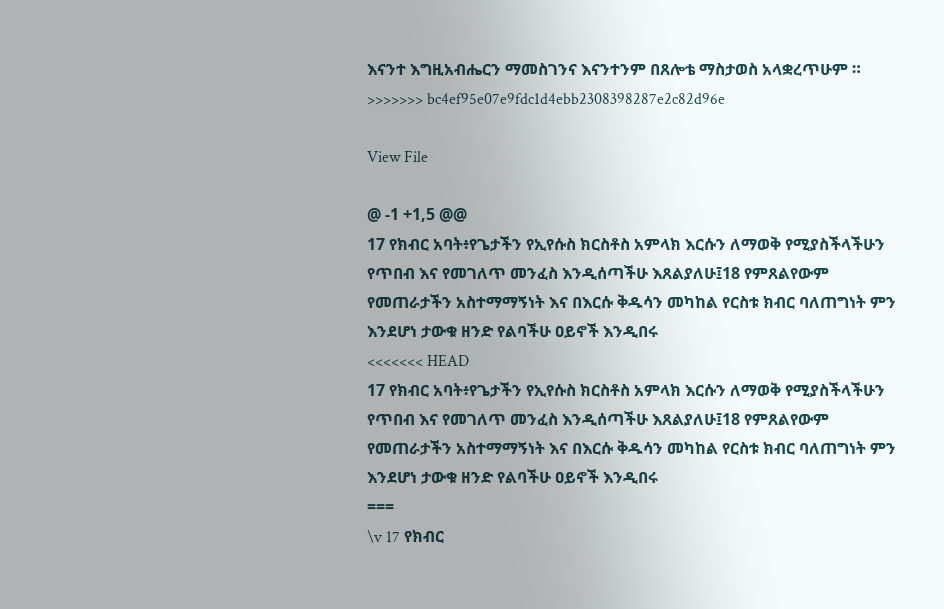እናንተ እግዚአብሔርን ማመስገንና እናንተንም በጸሎቴ ማስታወስ አላቋረጥሁም ።
>>>>>>> bc4ef95e07e9fdc1d4ebb2308398287e2c82d96e

View File

@ -1 +1,5 @@
17 የክብር አባት፥የጌታችን የኢየሱስ ክርስቶስ አምላክ እርሱን ለማወቅ የሚያስችላችሁን የጥበብ እና የመገለጥ መንፈስ እንዲሰጣችሁ እጸልያለሁ፤18 የምጸልየውም የመጠራታችን አስተማማኝነት እና በእርሱ ቅዱሳን መካከል የርስቱ ክብር ባለጠግነት ምን እንደሆነ ታውቁ ዘንድ የልባችሁ ዐይኖች እንዲበሩ
<<<<<<< HEAD
17 የክብር አባት፥የጌታችን የኢየሱስ ክርስቶስ አምላክ እርሱን ለማወቅ የሚያስችላችሁን የጥበብ እና የመገለጥ መንፈስ እንዲሰጣችሁ እጸልያለሁ፤18 የምጸልየውም የመጠራታችን አስተማማኝነት እና በእርሱ ቅዱሳን መካከል የርስቱ ክብር ባለጠግነት ምን እንደሆነ ታውቁ ዘንድ የልባችሁ ዐይኖች እንዲበሩ
===
\v 17 የክብር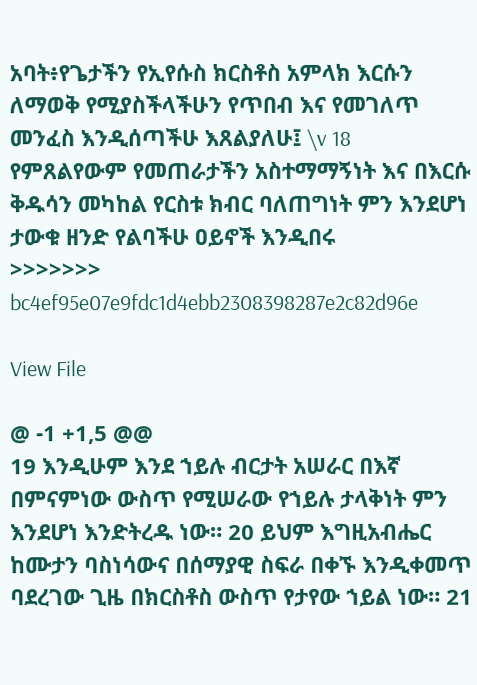አባት፥የጌታችን የኢየሱስ ክርስቶስ አምላክ እርሱን ለማወቅ የሚያስችላችሁን የጥበብ እና የመገለጥ መንፈስ እንዲሰጣችሁ እጸልያለሁ፤ \v 18 የምጸልየውም የመጠራታችን አስተማማኝነት እና በእርሱ ቅዱሳን መካከል የርስቱ ክብር ባለጠግነት ምን እንደሆነ ታውቁ ዘንድ የልባችሁ ዐይኖች እንዲበሩ
>>>>>>> bc4ef95e07e9fdc1d4ebb2308398287e2c82d96e

View File

@ -1 +1,5 @@
19 እንዲሁም እንደ ኀይሉ ብርታት አሠራር በእኛ በምናምነው ውስጥ የሚሠራው የኀይሉ ታላቅነት ምን እንደሆነ እንድትረዱ ነው። 20 ይህም እግዚአብሔር ከሙታን ባስነሳውና በሰማያዊ ስፍራ በቀኙ እንዲቀመጥ ባደረገው ጊዜ በክርስቶስ ውስጥ የታየው ኀይል ነው። 21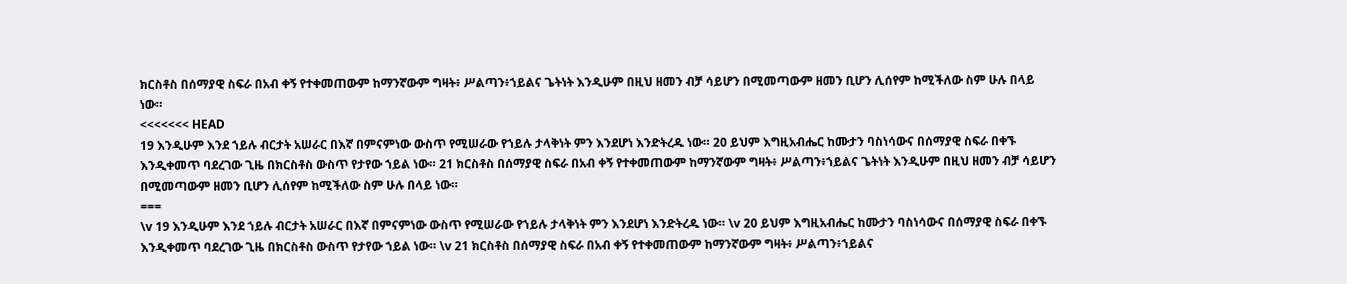ክርስቶስ በሰማያዊ ስፍራ በአብ ቀኝ የተቀመጠውም ከማንኛውም ግዛት፥ ሥልጣን፥ኀይልና ጌትነት እንዲሁም በዚህ ዘመን ብቻ ሳይሆን በሚመጣውም ዘመን ቢሆን ሊሰየም ከሚችለው ስም ሁሉ በላይ ነው።
<<<<<<< HEAD
19 እንዲሁም እንደ ኀይሉ ብርታት አሠራር በእኛ በምናምነው ውስጥ የሚሠራው የኀይሉ ታላቅነት ምን እንደሆነ እንድትረዱ ነው። 20 ይህም እግዚአብሔር ከሙታን ባስነሳውና በሰማያዊ ስፍራ በቀኙ እንዲቀመጥ ባደረገው ጊዜ በክርስቶስ ውስጥ የታየው ኀይል ነው። 21 ክርስቶስ በሰማያዊ ስፍራ በአብ ቀኝ የተቀመጠውም ከማንኛውም ግዛት፥ ሥልጣን፥ኀይልና ጌትነት እንዲሁም በዚህ ዘመን ብቻ ሳይሆን በሚመጣውም ዘመን ቢሆን ሊሰየም ከሚችለው ስም ሁሉ በላይ ነው።
===
\v 19 እንዲሁም እንደ ኀይሉ ብርታት አሠራር በእኛ በምናምነው ውስጥ የሚሠራው የኀይሉ ታላቅነት ምን እንደሆነ እንድትረዱ ነው። \v 20 ይህም እግዚአብሔር ከሙታን ባስነሳውና በሰማያዊ ስፍራ በቀኙ እንዲቀመጥ ባደረገው ጊዜ በክርስቶስ ውስጥ የታየው ኀይል ነው። \v 21 ክርስቶስ በሰማያዊ ስፍራ በአብ ቀኝ የተቀመጠውም ከማንኛውም ግዛት፥ ሥልጣን፥ኀይልና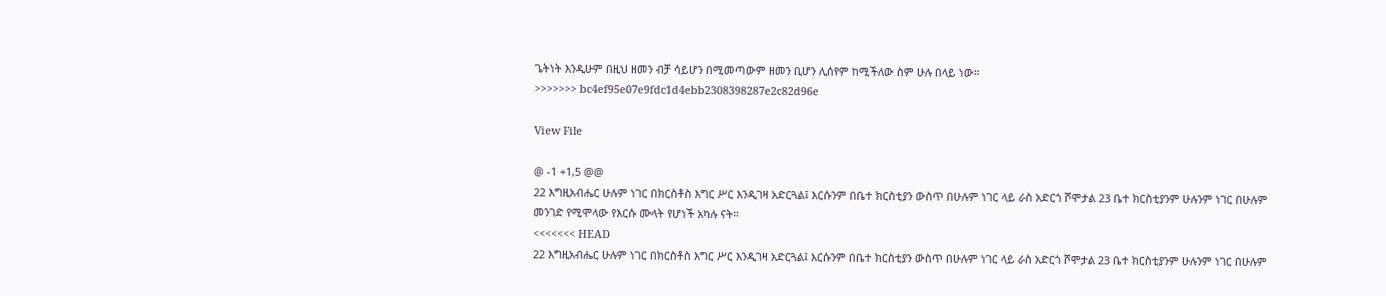ጌትነት እንዲሁም በዚህ ዘመን ብቻ ሳይሆን በሚመጣውም ዘመን ቢሆን ሊሰየም ከሚችለው ስም ሁሉ በላይ ነው።
>>>>>>> bc4ef95e07e9fdc1d4ebb2308398287e2c82d96e

View File

@ -1 +1,5 @@
22 እግዚአብሔር ሁሉም ነገር በክርስቶስ እግር ሥር እንዲገዛ አድርጓል፤ እርሱንም በቤተ ክርስቲያን ውስጥ በሁሉም ነገር ላይ ራስ አድርጎ ሾሞታል 23 ቤተ ክርስቲያንም ሁሉንም ነገር በሁሉም መንገድ የሚሞላው የእርሱ ሙላት የሆነች አካሉ ናት።
<<<<<<< HEAD
22 እግዚአብሔር ሁሉም ነገር በክርስቶስ እግር ሥር እንዲገዛ አድርጓል፤ እርሱንም በቤተ ክርስቲያን ውስጥ በሁሉም ነገር ላይ ራስ አድርጎ ሾሞታል 23 ቤተ ክርስቲያንም ሁሉንም ነገር በሁሉም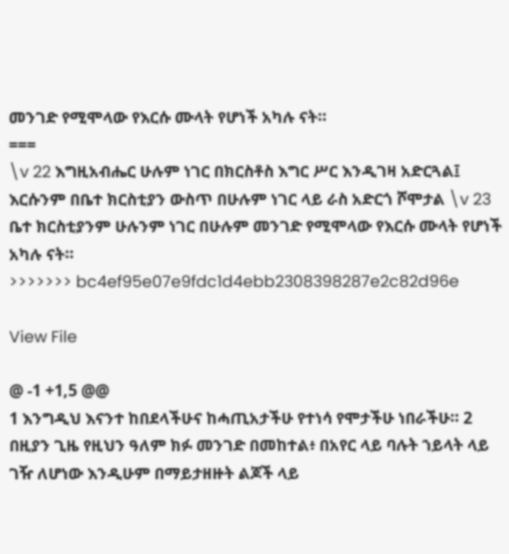መንገድ የሚሞላው የእርሱ ሙላት የሆነች አካሉ ናት።
===
\v 22 እግዚአብሔር ሁሉም ነገር በክርስቶስ እግር ሥር እንዲገዛ አድርጓል፤ እርሱንም በቤተ ክርስቲያን ውስጥ በሁሉም ነገር ላይ ራስ አድርጎ ሾሞታል \v 23 ቤተ ክርስቲያንም ሁሉንም ነገር በሁሉም መንገድ የሚሞላው የእርሱ ሙላት የሆነች አካሉ ናት።
>>>>>>> bc4ef95e07e9fdc1d4ebb2308398287e2c82d96e

View File

@ -1 +1,5 @@
1 እንግዲህ እናንተ ከበደላችሁና ከሓጢአታችሁ የተነሳ የሞታችሁ ነበራችሁ። 2 በዚያን ጊዜ የዚህን ዓለም ክፉ መንገድ በመከተል፥ በአየር ላይ ባሉት ኀይላት ላይ ገዥ ለሆነው እንዲሁም በማይታዘዙት ልጆች ላይ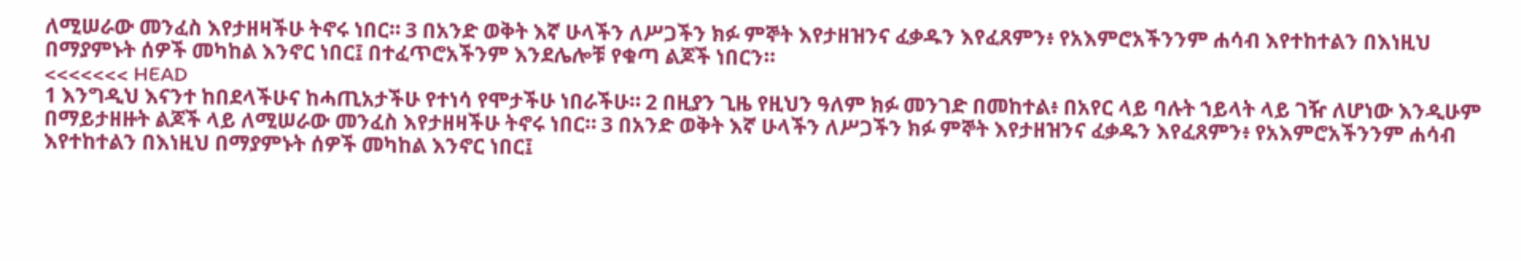ለሚሠራው መንፈስ እየታዘዛችሁ ትኖሩ ነበር። 3 በአንድ ወቅት እኛ ሁላችን ለሥጋችን ክፉ ምኞት እየታዘዝንና ፈቃዱን እየፈጸምን፥ የአእምሮአችንንም ሐሳብ እየተከተልን በእነዚህ በማያምኑት ሰዎች መካከል እንኖር ነበር፤ በተፈጥሮአችንም እንደሌሎቹ የቁጣ ልጆች ነበርን።
<<<<<<< HEAD
1 እንግዲህ እናንተ ከበደላችሁና ከሓጢአታችሁ የተነሳ የሞታችሁ ነበራችሁ። 2 በዚያን ጊዜ የዚህን ዓለም ክፉ መንገድ በመከተል፥ በአየር ላይ ባሉት ኀይላት ላይ ገዥ ለሆነው እንዲሁም በማይታዘዙት ልጆች ላይ ለሚሠራው መንፈስ እየታዘዛችሁ ትኖሩ ነበር። 3 በአንድ ወቅት እኛ ሁላችን ለሥጋችን ክፉ ምኞት እየታዘዝንና ፈቃዱን እየፈጸምን፥ የአእምሮአችንንም ሐሳብ እየተከተልን በእነዚህ በማያምኑት ሰዎች መካከል እንኖር ነበር፤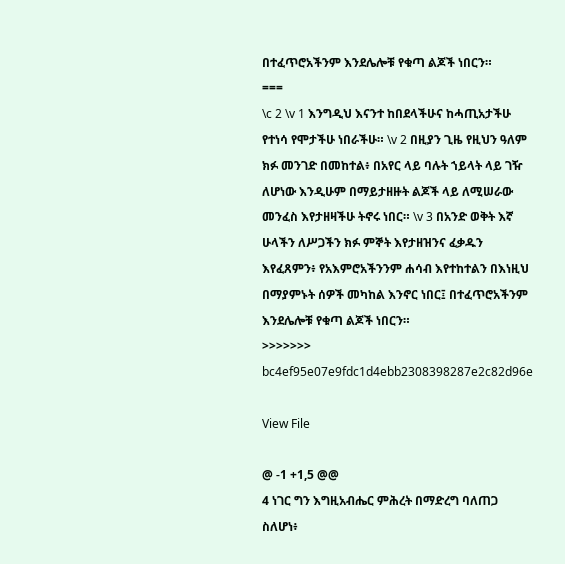በተፈጥሮአችንም እንደሌሎቹ የቁጣ ልጆች ነበርን።
===
\c 2 \v 1 እንግዲህ እናንተ ከበደላችሁና ከሓጢአታችሁ የተነሳ የሞታችሁ ነበራችሁ። \v 2 በዚያን ጊዜ የዚህን ዓለም ክፉ መንገድ በመከተል፥ በአየር ላይ ባሉት ኀይላት ላይ ገዥ ለሆነው እንዲሁም በማይታዘዙት ልጆች ላይ ለሚሠራው መንፈስ እየታዘዛችሁ ትኖሩ ነበር። \v 3 በአንድ ወቅት እኛ ሁላችን ለሥጋችን ክፉ ምኞት እየታዘዝንና ፈቃዱን እየፈጸምን፥ የአእምሮአችንንም ሐሳብ እየተከተልን በእነዚህ በማያምኑት ሰዎች መካከል እንኖር ነበር፤ በተፈጥሮአችንም እንደሌሎቹ የቁጣ ልጆች ነበርን።
>>>>>>> bc4ef95e07e9fdc1d4ebb2308398287e2c82d96e

View File

@ -1 +1,5 @@
4 ነገር ግን እግዚአብሔር ምሕረት በማድረግ ባለጠጋ ስለሆነ፥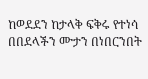ከወደደን ከታላቅ ፍቅሩ የተነሳ በበደላችን ሙታን በነበርንበት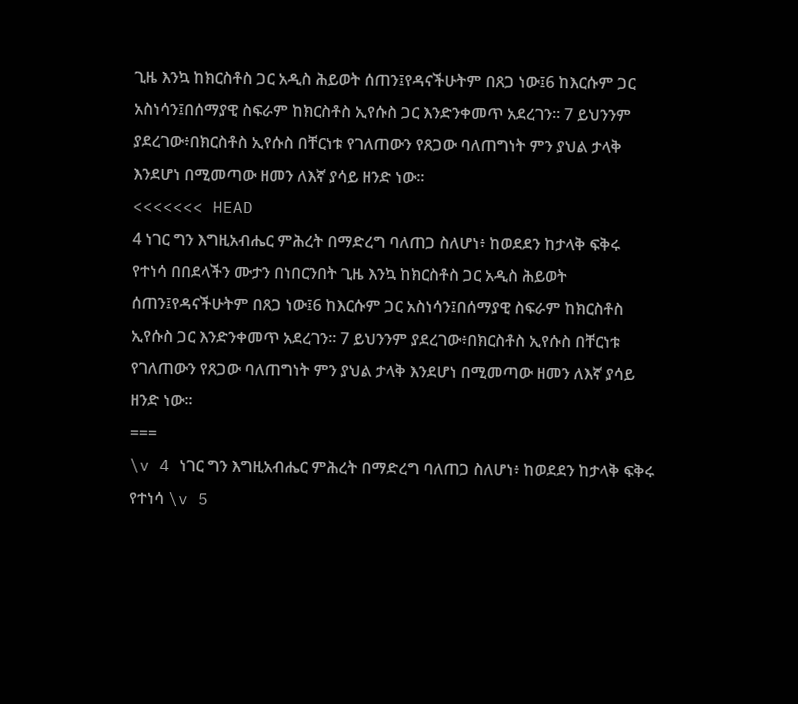ጊዜ እንኳ ከክርስቶስ ጋር አዲስ ሕይወት ሰጠን፤የዳናችሁትም በጸጋ ነው፤6 ከእርሱም ጋር አስነሳን፤በሰማያዊ ስፍራም ከክርስቶስ ኢየሱስ ጋር እንድንቀመጥ አደረገን። 7 ይህንንም ያደረገው፥በክርስቶስ ኢየሱስ በቸርነቱ የገለጠውን የጸጋው ባለጠግነት ምን ያህል ታላቅ እንደሆነ በሚመጣው ዘመን ለእኛ ያሳይ ዘንድ ነው።
<<<<<<< HEAD
4 ነገር ግን እግዚአብሔር ምሕረት በማድረግ ባለጠጋ ስለሆነ፥ ከወደደን ከታላቅ ፍቅሩ የተነሳ በበደላችን ሙታን በነበርንበት ጊዜ እንኳ ከክርስቶስ ጋር አዲስ ሕይወት ሰጠን፤የዳናችሁትም በጸጋ ነው፤6 ከእርሱም ጋር አስነሳን፤በሰማያዊ ስፍራም ከክርስቶስ ኢየሱስ ጋር እንድንቀመጥ አደረገን። 7 ይህንንም ያደረገው፥በክርስቶስ ኢየሱስ በቸርነቱ የገለጠውን የጸጋው ባለጠግነት ምን ያህል ታላቅ እንደሆነ በሚመጣው ዘመን ለእኛ ያሳይ ዘንድ ነው።
===
\v 4 ነገር ግን እግዚአብሔር ምሕረት በማድረግ ባለጠጋ ስለሆነ፥ ከወደደን ከታላቅ ፍቅሩ የተነሳ \v 5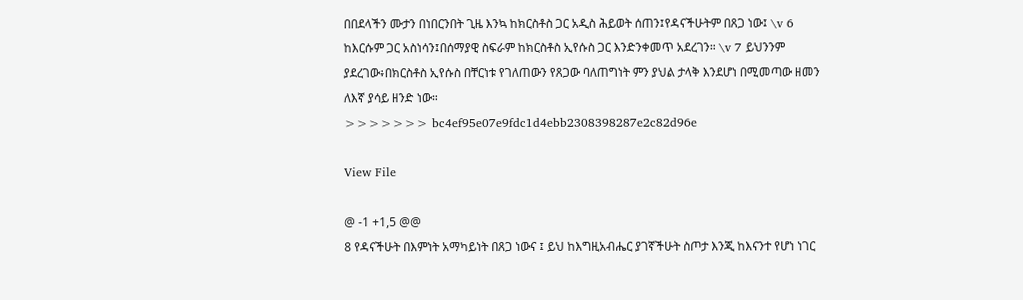በበደላችን ሙታን በነበርንበት ጊዜ እንኳ ከክርስቶስ ጋር አዲስ ሕይወት ሰጠን፤የዳናችሁትም በጸጋ ነው፤ \v 6 ከእርሱም ጋር አስነሳን፤በሰማያዊ ስፍራም ከክርስቶስ ኢየሱስ ጋር እንድንቀመጥ አደረገን። \v 7 ይህንንም ያደረገው፥በክርስቶስ ኢየሱስ በቸርነቱ የገለጠውን የጸጋው ባለጠግነት ምን ያህል ታላቅ እንደሆነ በሚመጣው ዘመን ለእኛ ያሳይ ዘንድ ነው።
>>>>>>> bc4ef95e07e9fdc1d4ebb2308398287e2c82d96e

View File

@ -1 +1,5 @@
8 የዳናችሁት በእምነት አማካይነት በጸጋ ነውና ፤ ይህ ከእግዚአብሔር ያገኛችሁት ስጦታ እንጂ ከእናንተ የሆነ ነገር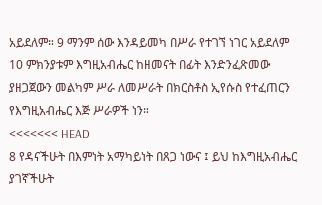አይደለም። 9 ማንም ሰው እንዳይመካ በሥራ የተገኘ ነገር አይደለም 10 ምክንያቱም እግዚአብሔር ከዘመናት በፊት እንድንፈጽመው ያዘጋጀውን መልካም ሥራ ለመሥራት በክርስቶስ ኢየሱስ የተፈጠርን የእግዚአብሔር እጅ ሥራዎች ነን።
<<<<<<< HEAD
8 የዳናችሁት በእምነት አማካይነት በጸጋ ነውና ፤ ይህ ከእግዚአብሔር ያገኛችሁት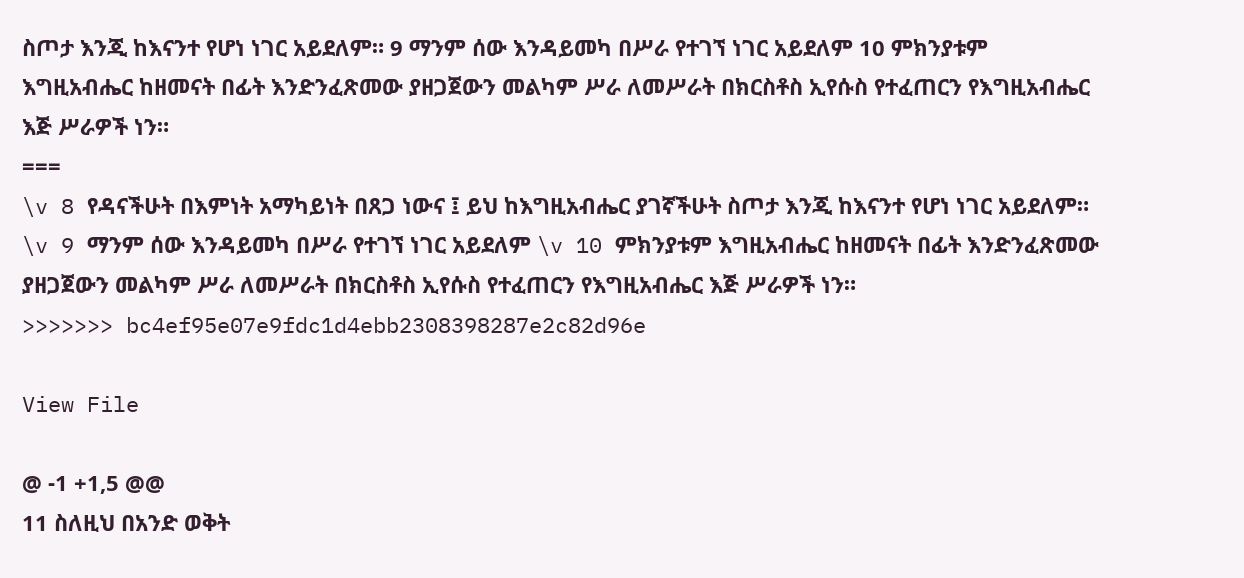ስጦታ እንጂ ከእናንተ የሆነ ነገር አይደለም። 9 ማንም ሰው እንዳይመካ በሥራ የተገኘ ነገር አይደለም 10 ምክንያቱም እግዚአብሔር ከዘመናት በፊት እንድንፈጽመው ያዘጋጀውን መልካም ሥራ ለመሥራት በክርስቶስ ኢየሱስ የተፈጠርን የእግዚአብሔር እጅ ሥራዎች ነን።
===
\v 8 የዳናችሁት በእምነት አማካይነት በጸጋ ነውና ፤ ይህ ከእግዚአብሔር ያገኛችሁት ስጦታ እንጂ ከእናንተ የሆነ ነገር አይደለም። \v 9 ማንም ሰው እንዳይመካ በሥራ የተገኘ ነገር አይደለም \v 10 ምክንያቱም እግዚአብሔር ከዘመናት በፊት እንድንፈጽመው ያዘጋጀውን መልካም ሥራ ለመሥራት በክርስቶስ ኢየሱስ የተፈጠርን የእግዚአብሔር እጅ ሥራዎች ነን።
>>>>>>> bc4ef95e07e9fdc1d4ebb2308398287e2c82d96e

View File

@ -1 +1,5 @@
11 ስለዚህ በአንድ ወቅት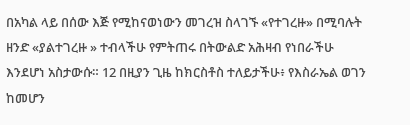በአካል ላይ በሰው እጅ የሚከናወነውን መገረዝ ስላገኙ «የተገረዙ» በሚባሉት ዘንድ «ያልተገረዙ » ተብላችሁ የምትጠሩ በትውልድ አሕዛብ የነበራችሁ እንደሆነ አስታውሱ። 12 በዚያን ጊዜ ከክርስቶስ ተለይታችሁ፥ የእስራኤል ወገን ከመሆን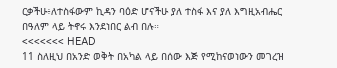ርቃችሁ፥ለተስፋውም ኪዳን ባዕድ ሆናችሁ ያለ ተስፋ እና ያለ እግዚአብሔር በዓለም ላይ ትኖሩ እንደነበር ልብ በሉ።
<<<<<<< HEAD
11 ስለዚህ በአንድ ወቅት በአካል ላይ በሰው እጅ የሚከናወነውን መገረዝ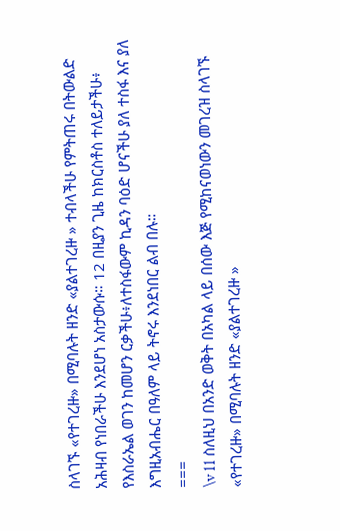ስላገኙ «የተገረዙ» በሚባሉት ዘንድ «ያልተገረዙ » ተብላችሁ የምትጠሩ በትውልድ አሕዛብ የነበራችሁ እንደሆነ አስታውሱ። 12 በዚያን ጊዜ ከክርስቶስ ተለይታችሁ፥ የእስራኤል ወገን ከመሆን ርቃችሁ፥ለተስፋውም ኪዳን ባዕድ ሆናችሁ ያለ ተስፋ እና ያለ እግዚአብሔር በዓለም ላይ ትኖሩ እንደነበር ልብ በሉ።
===
\v 11 ስለዚህ በአንድ ወቅት በአካል ላይ በሰው እጅ የሚከናወነውን መገረዝ ስላገኙ «የተገረዙ» በሚባሉት ዘንድ «ያልተገረዙ »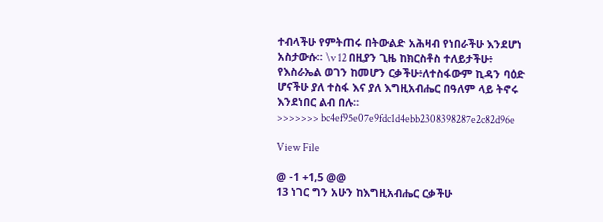ተብላችሁ የምትጠሩ በትውልድ አሕዛብ የነበራችሁ እንደሆነ አስታውሱ። \v 12 በዚያን ጊዜ ከክርስቶስ ተለይታችሁ፥ የእስራኤል ወገን ከመሆን ርቃችሁ፥ለተስፋውም ኪዳን ባዕድ ሆናችሁ ያለ ተስፋ እና ያለ እግዚአብሔር በዓለም ላይ ትኖሩ እንደነበር ልብ በሉ።
>>>>>>> bc4ef95e07e9fdc1d4ebb2308398287e2c82d96e

View File

@ -1 +1,5 @@
13 ነገር ግን አሁን ከእግዚአብሔር ርቃችሁ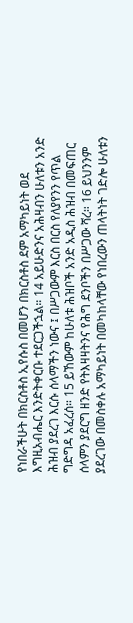የነበራችሁት በክርስቶስ ኢየሱስ በመሆን በክርስቶስ ደም አማካይነት ወደ እግዚአብሔር እንድትቀርቡ ተደርጋችኋል። 14 አይሁድንና አሕዛብን ሁለቱን አንድ ሕዝብ ያደረገ እርሱ ሰላማችን ነውና ፤ በሥጋውም እርስ በርስ የለያየንን የጥል ግድግዳ አፈረሰ። 15 ይኸውም ከሁለቱ ሕዝቦች አንድ አዲስ ሕዝብ በመፍጠር ሰላምን ያደርግ ዘንድ የትእዛዛትንና የሕግ ደንቦችን በሥጋው ሻረ። 16 ይህንንም ያደረገው በመስቀሉ አማካይነት በመካከላቸው የነበረውን ጠላትነት ገድሎ ሁለቱን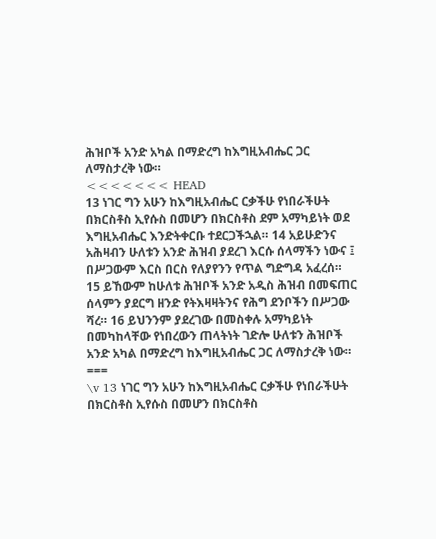ሕዝቦች አንድ አካል በማድረግ ከእግዚአብሔር ጋር ለማስታረቅ ነው።
<<<<<<< HEAD
13 ነገር ግን አሁን ከእግዚአብሔር ርቃችሁ የነበራችሁት በክርስቶስ ኢየሱስ በመሆን በክርስቶስ ደም አማካይነት ወደ እግዚአብሔር እንድትቀርቡ ተደርጋችኋል። 14 አይሁድንና አሕዛብን ሁለቱን አንድ ሕዝብ ያደረገ እርሱ ሰላማችን ነውና ፤ በሥጋውም እርስ በርስ የለያየንን የጥል ግድግዳ አፈረሰ። 15 ይኸውም ከሁለቱ ሕዝቦች አንድ አዲስ ሕዝብ በመፍጠር ሰላምን ያደርግ ዘንድ የትእዛዛትንና የሕግ ደንቦችን በሥጋው ሻረ። 16 ይህንንም ያደረገው በመስቀሉ አማካይነት በመካከላቸው የነበረውን ጠላትነት ገድሎ ሁለቱን ሕዝቦች አንድ አካል በማድረግ ከእግዚአብሔር ጋር ለማስታረቅ ነው።
===
\v 13 ነገር ግን አሁን ከእግዚአብሔር ርቃችሁ የነበራችሁት በክርስቶስ ኢየሱስ በመሆን በክርስቶስ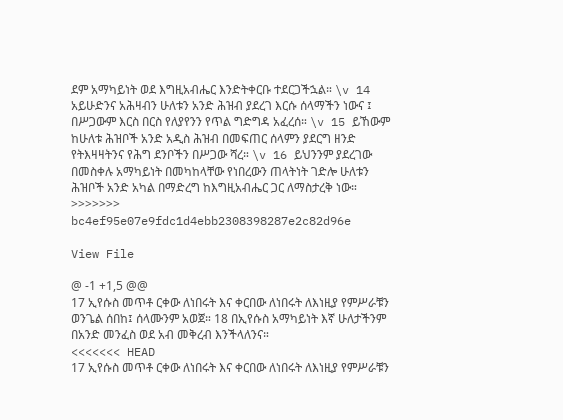ደም አማካይነት ወደ እግዚአብሔር እንድትቀርቡ ተደርጋችኋል። \v 14 አይሁድንና አሕዛብን ሁለቱን አንድ ሕዝብ ያደረገ እርሱ ሰላማችን ነውና ፤ በሥጋውም እርስ በርስ የለያየንን የጥል ግድግዳ አፈረሰ። \v 15 ይኸውም ከሁለቱ ሕዝቦች አንድ አዲስ ሕዝብ በመፍጠር ሰላምን ያደርግ ዘንድ የትእዛዛትንና የሕግ ደንቦችን በሥጋው ሻረ። \v 16 ይህንንም ያደረገው በመስቀሉ አማካይነት በመካከላቸው የነበረውን ጠላትነት ገድሎ ሁለቱን ሕዝቦች አንድ አካል በማድረግ ከእግዚአብሔር ጋር ለማስታረቅ ነው።
>>>>>>> bc4ef95e07e9fdc1d4ebb2308398287e2c82d96e

View File

@ -1 +1,5 @@
17 ኢየሱስ መጥቶ ርቀው ለነበሩት እና ቀርበው ለነበሩት ለእነዚያ የምሥራቹን ወንጌል ሰበከ፤ ሰላሙንም አወጀ። 18 በኢየሱስ አማካይነት እኛ ሁለታችንም በአንድ መንፈስ ወደ አብ መቅረብ እንችላለንና።
<<<<<<< HEAD
17 ኢየሱስ መጥቶ ርቀው ለነበሩት እና ቀርበው ለነበሩት ለእነዚያ የምሥራቹን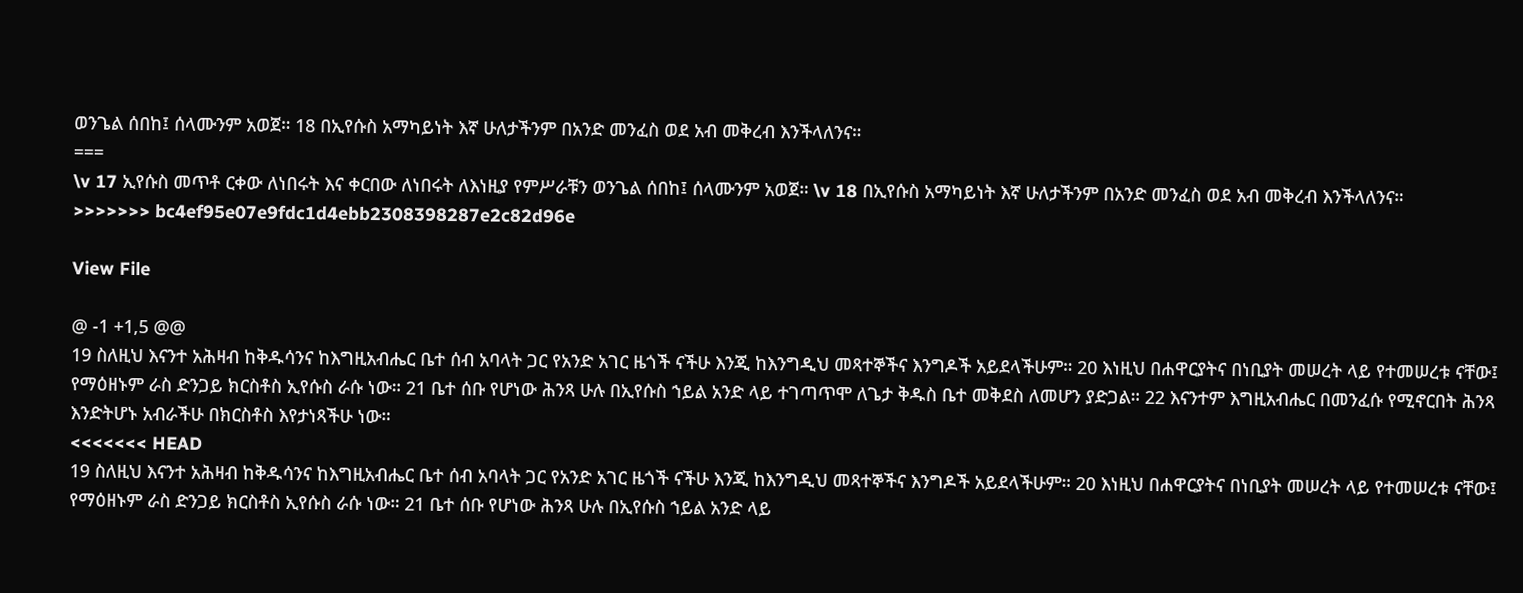ወንጌል ሰበከ፤ ሰላሙንም አወጀ። 18 በኢየሱስ አማካይነት እኛ ሁለታችንም በአንድ መንፈስ ወደ አብ መቅረብ እንችላለንና።
===
\v 17 ኢየሱስ መጥቶ ርቀው ለነበሩት እና ቀርበው ለነበሩት ለእነዚያ የምሥራቹን ወንጌል ሰበከ፤ ሰላሙንም አወጀ። \v 18 በኢየሱስ አማካይነት እኛ ሁለታችንም በአንድ መንፈስ ወደ አብ መቅረብ እንችላለንና።
>>>>>>> bc4ef95e07e9fdc1d4ebb2308398287e2c82d96e

View File

@ -1 +1,5 @@
19 ስለዚህ እናንተ አሕዛብ ከቅዱሳንና ከእግዚአብሔር ቤተ ሰብ አባላት ጋር የአንድ አገር ዜጎች ናችሁ እንጂ ከእንግዲህ መጻተኞችና እንግዶች አይደላችሁም። 20 እነዚህ በሐዋርያትና በነቢያት መሠረት ላይ የተመሠረቱ ናቸው፤ የማዕዘኑም ራስ ድንጋይ ክርስቶስ ኢየሱስ ራሱ ነው። 21 ቤተ ሰቡ የሆነው ሕንጻ ሁሉ በኢየሱስ ኀይል አንድ ላይ ተገጣጥሞ ለጌታ ቅዱስ ቤተ መቅደስ ለመሆን ያድጋል። 22 እናንተም እግዚአብሔር በመንፈሱ የሚኖርበት ሕንጻ እንድትሆኑ አብራችሁ በክርስቶስ እየታነጻችሁ ነው።
<<<<<<< HEAD
19 ስለዚህ እናንተ አሕዛብ ከቅዱሳንና ከእግዚአብሔር ቤተ ሰብ አባላት ጋር የአንድ አገር ዜጎች ናችሁ እንጂ ከእንግዲህ መጻተኞችና እንግዶች አይደላችሁም። 20 እነዚህ በሐዋርያትና በነቢያት መሠረት ላይ የተመሠረቱ ናቸው፤ የማዕዘኑም ራስ ድንጋይ ክርስቶስ ኢየሱስ ራሱ ነው። 21 ቤተ ሰቡ የሆነው ሕንጻ ሁሉ በኢየሱስ ኀይል አንድ ላይ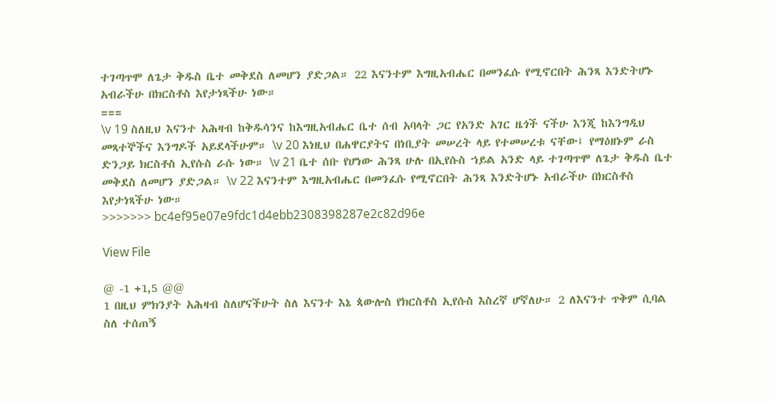ተገጣጥሞ ለጌታ ቅዱስ ቤተ መቅደስ ለመሆን ያድጋል። 22 እናንተም እግዚአብሔር በመንፈሱ የሚኖርበት ሕንጻ እንድትሆኑ አብራችሁ በክርስቶስ እየታነጻችሁ ነው።
===
\v 19 ስለዚህ እናንተ አሕዛብ ከቅዱሳንና ከእግዚአብሔር ቤተ ሰብ አባላት ጋር የአንድ አገር ዜጎች ናችሁ እንጂ ከእንግዲህ መጻተኞችና እንግዶች አይደላችሁም። \v 20 እነዚህ በሐዋርያትና በነቢያት መሠረት ላይ የተመሠረቱ ናቸው፤ የማዕዘኑም ራስ ድንጋይ ክርስቶስ ኢየሱስ ራሱ ነው። \v 21 ቤተ ሰቡ የሆነው ሕንጻ ሁሉ በኢየሱስ ኀይል አንድ ላይ ተገጣጥሞ ለጌታ ቅዱስ ቤተ መቅደስ ለመሆን ያድጋል። \v 22 እናንተም እግዚአብሔር በመንፈሱ የሚኖርበት ሕንጻ እንድትሆኑ አብራችሁ በክርስቶስ እየታነጻችሁ ነው።
>>>>>>> bc4ef95e07e9fdc1d4ebb2308398287e2c82d96e

View File

@ -1 +1,5 @@
1 በዚህ ምክንያት አሕዛብ ስለሆናችሁት ስለ እናንተ እኔ ጳውሎስ የክርስቶስ ኢየሱስ እስረኛ ሆኛለሁ። 2 ለእናንተ ጥቅም ሲባል ስለ ተሰጠኝ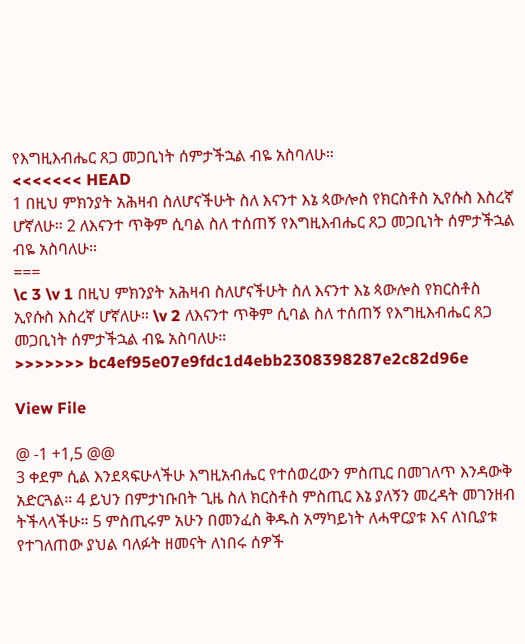የእግዚእብሔር ጸጋ መጋቢነት ሰምታችኋል ብዬ አስባለሁ።
<<<<<<< HEAD
1 በዚህ ምክንያት አሕዛብ ስለሆናችሁት ስለ እናንተ እኔ ጳውሎስ የክርስቶስ ኢየሱስ እስረኛ ሆኛለሁ። 2 ለእናንተ ጥቅም ሲባል ስለ ተሰጠኝ የእግዚእብሔር ጸጋ መጋቢነት ሰምታችኋል ብዬ አስባለሁ።
===
\c 3 \v 1 በዚህ ምክንያት አሕዛብ ስለሆናችሁት ስለ እናንተ እኔ ጳውሎስ የክርስቶስ ኢየሱስ እስረኛ ሆኛለሁ። \v 2 ለእናንተ ጥቅም ሲባል ስለ ተሰጠኝ የእግዚእብሔር ጸጋ መጋቢነት ሰምታችኋል ብዬ አስባለሁ።
>>>>>>> bc4ef95e07e9fdc1d4ebb2308398287e2c82d96e

View File

@ -1 +1,5 @@
3 ቀደም ሲል እንደጻፍሁላችሁ እግዚአብሔር የተሰወረውን ምስጢር በመገለጥ እንዳውቅ አድርጓል። 4 ይህን በምታነቡበት ጊዜ ስለ ክርስቶስ ምስጢር እኔ ያለኝን መረዳት መገንዘብ ትችላላችሁ። 5 ምስጢሩም አሁን በመንፈስ ቅዱስ አማካይነት ለሓዋርያቱ እና ለነቢያቱ የተገለጠው ያህል ባለፉት ዘመናት ለነበሩ ሰዎች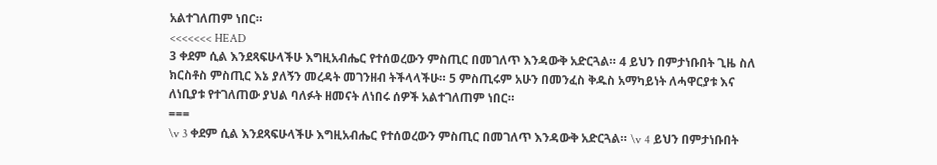አልተገለጠም ነበር።
<<<<<<< HEAD
3 ቀደም ሲል እንደጻፍሁላችሁ እግዚአብሔር የተሰወረውን ምስጢር በመገለጥ እንዳውቅ አድርጓል። 4 ይህን በምታነቡበት ጊዜ ስለ ክርስቶስ ምስጢር እኔ ያለኝን መረዳት መገንዘብ ትችላላችሁ። 5 ምስጢሩም አሁን በመንፈስ ቅዱስ አማካይነት ለሓዋርያቱ እና ለነቢያቱ የተገለጠው ያህል ባለፉት ዘመናት ለነበሩ ሰዎች አልተገለጠም ነበር።
===
\v 3 ቀደም ሲል እንደጻፍሁላችሁ እግዚአብሔር የተሰወረውን ምስጢር በመገለጥ እንዳውቅ አድርጓል። \v 4 ይህን በምታነቡበት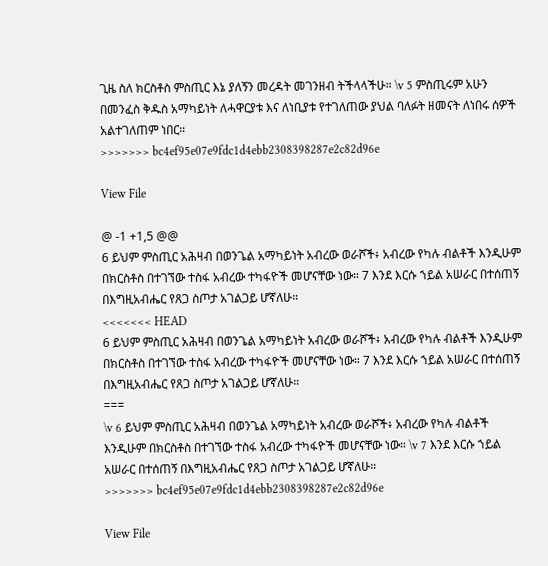ጊዜ ስለ ክርስቶስ ምስጢር እኔ ያለኝን መረዳት መገንዘብ ትችላላችሁ። \v 5 ምስጢሩም አሁን በመንፈስ ቅዱስ አማካይነት ለሓዋርያቱ እና ለነቢያቱ የተገለጠው ያህል ባለፉት ዘመናት ለነበሩ ሰዎች አልተገለጠም ነበር።
>>>>>>> bc4ef95e07e9fdc1d4ebb2308398287e2c82d96e

View File

@ -1 +1,5 @@
6 ይህም ምስጢር አሕዛብ በወንጌል አማካይነት አብረው ወራሾች፥ አብረው የካሉ ብልቶች እንዲሁም በክርስቶስ በተገኘው ተስፋ አብረው ተካፋዮች መሆናቸው ነው። 7 እንደ እርሱ ኀይል አሠራር በተሰጠኝ በእግዚአብሔር የጸጋ ስጦታ አገልጋይ ሆኛለሁ።
<<<<<<< HEAD
6 ይህም ምስጢር አሕዛብ በወንጌል አማካይነት አብረው ወራሾች፥ አብረው የካሉ ብልቶች እንዲሁም በክርስቶስ በተገኘው ተስፋ አብረው ተካፋዮች መሆናቸው ነው። 7 እንደ እርሱ ኀይል አሠራር በተሰጠኝ በእግዚአብሔር የጸጋ ስጦታ አገልጋይ ሆኛለሁ።
===
\v 6 ይህም ምስጢር አሕዛብ በወንጌል አማካይነት አብረው ወራሾች፥ አብረው የካሉ ብልቶች እንዲሁም በክርስቶስ በተገኘው ተስፋ አብረው ተካፋዮች መሆናቸው ነው። \v 7 እንደ እርሱ ኀይል አሠራር በተሰጠኝ በእግዚአብሔር የጸጋ ስጦታ አገልጋይ ሆኛለሁ።
>>>>>>> bc4ef95e07e9fdc1d4ebb2308398287e2c82d96e

View File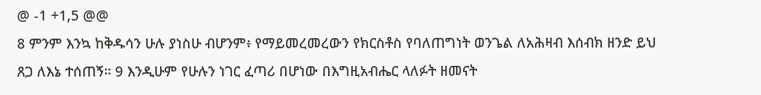@ -1 +1,5 @@
8 ምንም እንኳ ከቅዱሳን ሁሉ ያነስሁ ብሆንም፥ የማይመረመረውን የክርስቶስ የባለጠግነት ወንጌል ለአሕዛብ እሰብክ ዘንድ ይህ ጸጋ ለእኔ ተሰጠኝ። 9 እንዲሁም የሁሉን ነገር ፈጣሪ በሆነው በእግዚአብሔር ላለፉት ዘመናት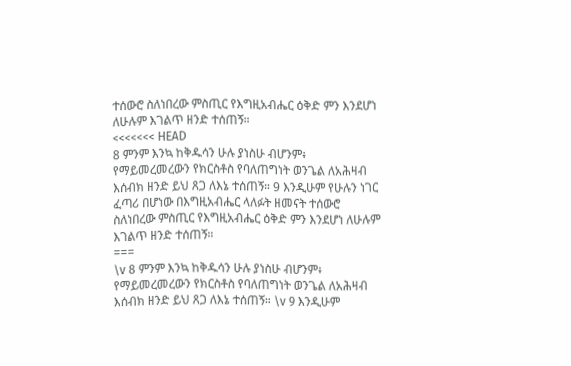ተሰውሮ ስለነበረው ምስጢር የእግዚአብሔር ዕቅድ ምን እንደሆነ ለሁሉም እገልጥ ዘንድ ተሰጠኝ።
<<<<<<< HEAD
8 ምንም እንኳ ከቅዱሳን ሁሉ ያነስሁ ብሆንም፥ የማይመረመረውን የክርስቶስ የባለጠግነት ወንጌል ለአሕዛብ እሰብክ ዘንድ ይህ ጸጋ ለእኔ ተሰጠኝ። 9 እንዲሁም የሁሉን ነገር ፈጣሪ በሆነው በእግዚአብሔር ላለፉት ዘመናት ተሰውሮ ስለነበረው ምስጢር የእግዚአብሔር ዕቅድ ምን እንደሆነ ለሁሉም እገልጥ ዘንድ ተሰጠኝ።
===
\v 8 ምንም እንኳ ከቅዱሳን ሁሉ ያነስሁ ብሆንም፥ የማይመረመረውን የክርስቶስ የባለጠግነት ወንጌል ለአሕዛብ እሰብክ ዘንድ ይህ ጸጋ ለእኔ ተሰጠኝ። \v 9 እንዲሁም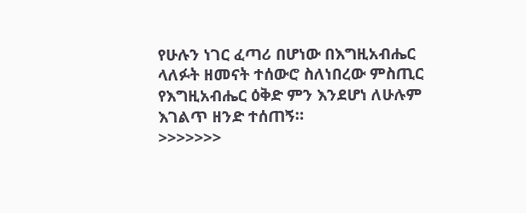የሁሉን ነገር ፈጣሪ በሆነው በእግዚአብሔር ላለፉት ዘመናት ተሰውሮ ስለነበረው ምስጢር የእግዚአብሔር ዕቅድ ምን እንደሆነ ለሁሉም እገልጥ ዘንድ ተሰጠኝ።
>>>>>>>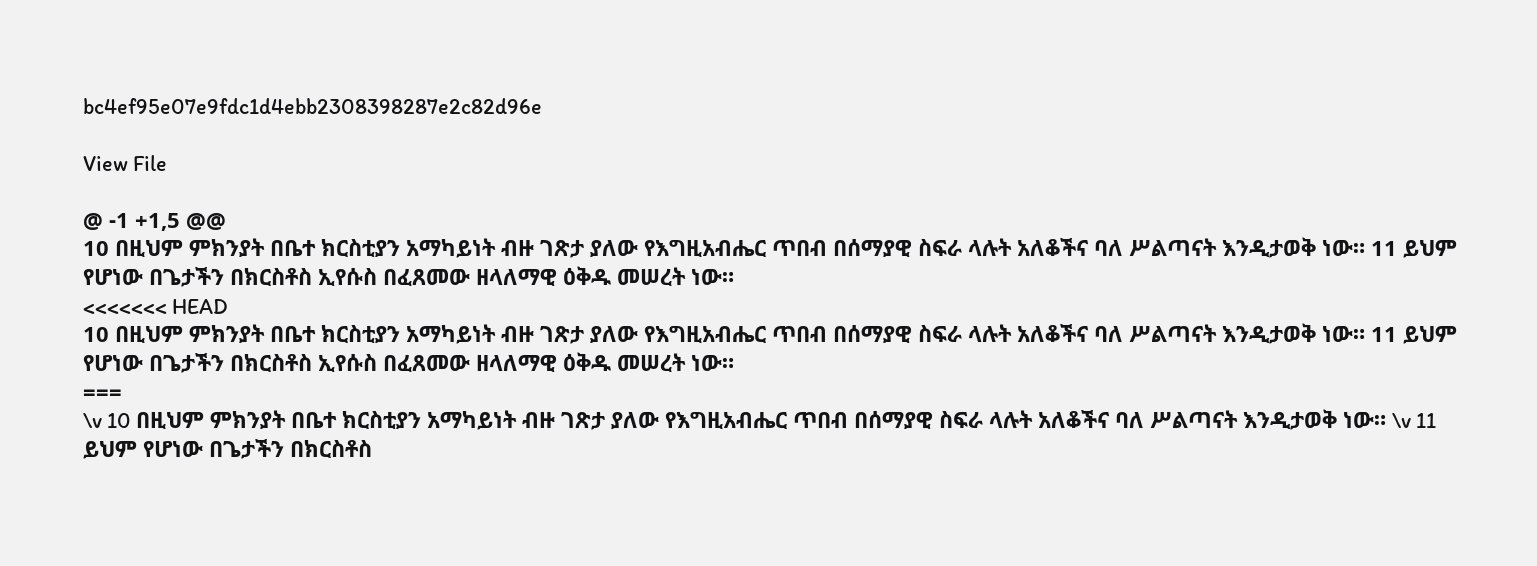bc4ef95e07e9fdc1d4ebb2308398287e2c82d96e

View File

@ -1 +1,5 @@
10 በዚህም ምክንያት በቤተ ክርስቲያን አማካይነት ብዙ ገጽታ ያለው የእግዚአብሔር ጥበብ በሰማያዊ ስፍራ ላሉት አለቆችና ባለ ሥልጣናት እንዲታወቅ ነው። 11 ይህም የሆነው በጌታችን በክርስቶስ ኢየሱስ በፈጸመው ዘላለማዊ ዕቅዱ መሠረት ነው።
<<<<<<< HEAD
10 በዚህም ምክንያት በቤተ ክርስቲያን አማካይነት ብዙ ገጽታ ያለው የእግዚአብሔር ጥበብ በሰማያዊ ስፍራ ላሉት አለቆችና ባለ ሥልጣናት እንዲታወቅ ነው። 11 ይህም የሆነው በጌታችን በክርስቶስ ኢየሱስ በፈጸመው ዘላለማዊ ዕቅዱ መሠረት ነው።
===
\v 10 በዚህም ምክንያት በቤተ ክርስቲያን አማካይነት ብዙ ገጽታ ያለው የእግዚአብሔር ጥበብ በሰማያዊ ስፍራ ላሉት አለቆችና ባለ ሥልጣናት እንዲታወቅ ነው። \v 11 ይህም የሆነው በጌታችን በክርስቶስ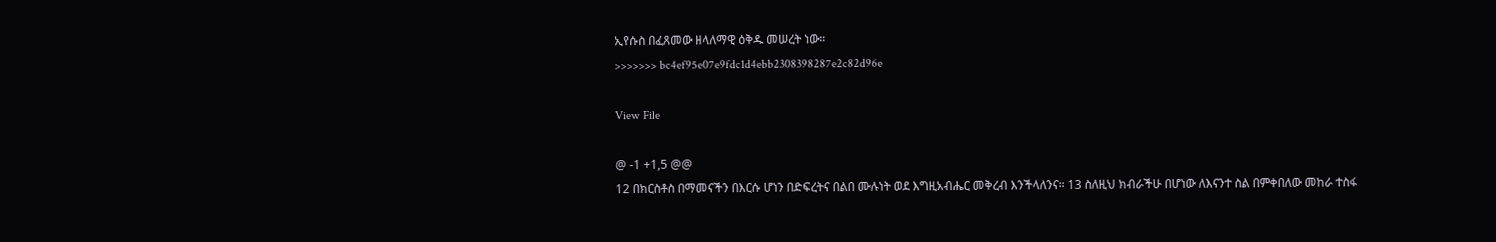ኢየሱስ በፈጸመው ዘላለማዊ ዕቅዱ መሠረት ነው።
>>>>>>> bc4ef95e07e9fdc1d4ebb2308398287e2c82d96e

View File

@ -1 +1,5 @@
12 በክርስቶስ በማመናችን በእርሱ ሆነን በድፍረትና በልበ ሙሉነት ወደ እግዚአብሔር መቅረብ እንችላለንና። 13 ስለዚህ ክብራችሁ በሆነው ለእናንተ ስል በምቀበለው መከራ ተስፋ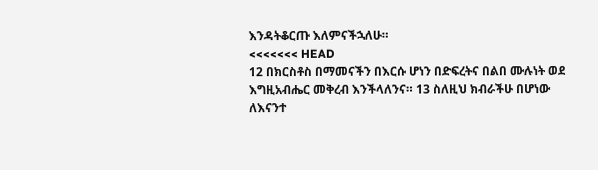እንዳትቆርጡ እለምናችኋለሁ።
<<<<<<< HEAD
12 በክርስቶስ በማመናችን በእርሱ ሆነን በድፍረትና በልበ ሙሉነት ወደ እግዚአብሔር መቅረብ እንችላለንና። 13 ስለዚህ ክብራችሁ በሆነው ለእናንተ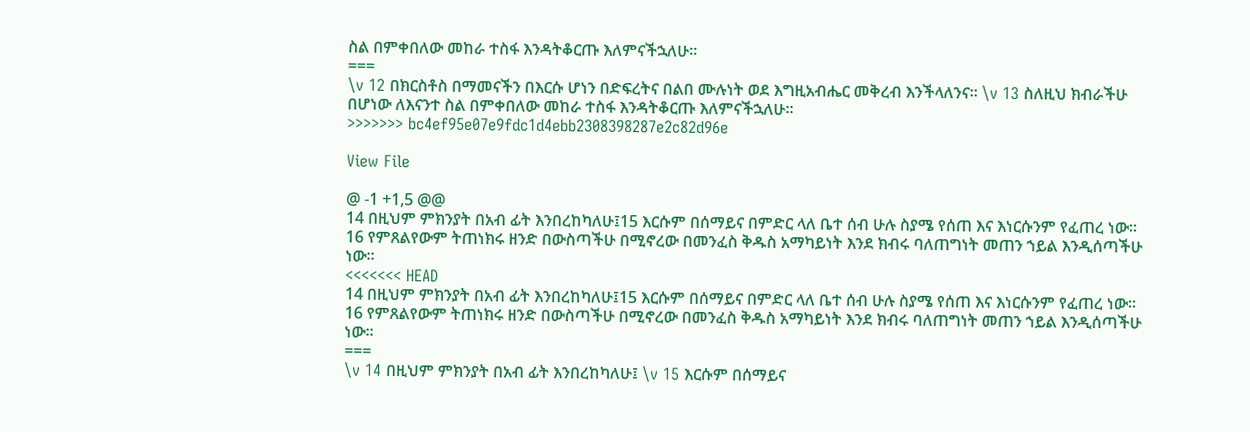ስል በምቀበለው መከራ ተስፋ እንዳትቆርጡ እለምናችኋለሁ።
===
\v 12 በክርስቶስ በማመናችን በእርሱ ሆነን በድፍረትና በልበ ሙሉነት ወደ እግዚአብሔር መቅረብ እንችላለንና። \v 13 ስለዚህ ክብራችሁ በሆነው ለእናንተ ስል በምቀበለው መከራ ተስፋ እንዳትቆርጡ እለምናችኋለሁ።
>>>>>>> bc4ef95e07e9fdc1d4ebb2308398287e2c82d96e

View File

@ -1 +1,5 @@
14 በዚህም ምክንያት በአብ ፊት እንበረከካለሁ፤15 እርሱም በሰማይና በምድር ላለ ቤተ ሰብ ሁሉ ስያሜ የሰጠ እና እነርሱንም የፈጠረ ነው። 16 የምጸልየውም ትጠነክሩ ዘንድ በውስጣችሁ በሚኖረው በመንፈስ ቅዱስ አማካይነት እንደ ክብሩ ባለጠግነት መጠን ኀይል እንዲሰጣችሁ ነው።
<<<<<<< HEAD
14 በዚህም ምክንያት በአብ ፊት እንበረከካለሁ፤15 እርሱም በሰማይና በምድር ላለ ቤተ ሰብ ሁሉ ስያሜ የሰጠ እና እነርሱንም የፈጠረ ነው። 16 የምጸልየውም ትጠነክሩ ዘንድ በውስጣችሁ በሚኖረው በመንፈስ ቅዱስ አማካይነት እንደ ክብሩ ባለጠግነት መጠን ኀይል እንዲሰጣችሁ ነው።
===
\v 14 በዚህም ምክንያት በአብ ፊት እንበረከካለሁ፤ \v 15 እርሱም በሰማይና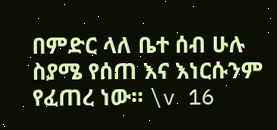በምድር ላለ ቤተ ሰብ ሁሉ ስያሜ የሰጠ እና እነርሱንም የፈጠረ ነው። \v 16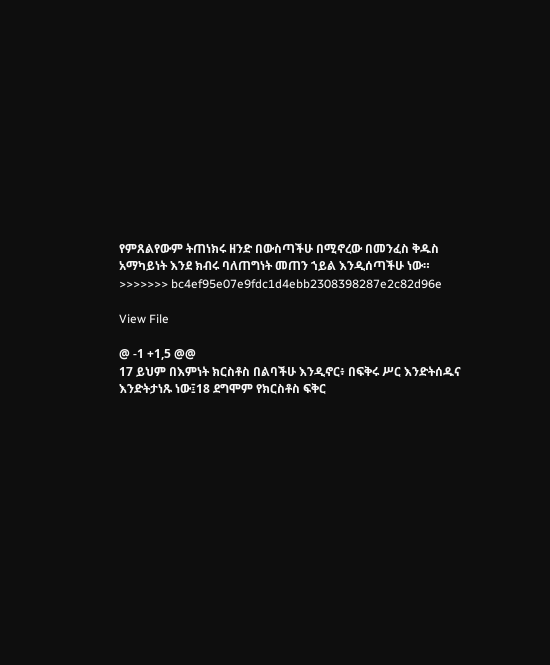የምጸልየውም ትጠነክሩ ዘንድ በውስጣችሁ በሚኖረው በመንፈስ ቅዱስ አማካይነት እንደ ክብሩ ባለጠግነት መጠን ኀይል እንዲሰጣችሁ ነው።
>>>>>>> bc4ef95e07e9fdc1d4ebb2308398287e2c82d96e

View File

@ -1 +1,5 @@
17 ይህም በእምነት ክርስቶስ በልባችሁ እንዲኖር፥ በፍቅሩ ሥር እንድትሰዱና እንድትታነጹ ነው፤18 ደግሞም የክርስቶስ ፍቅር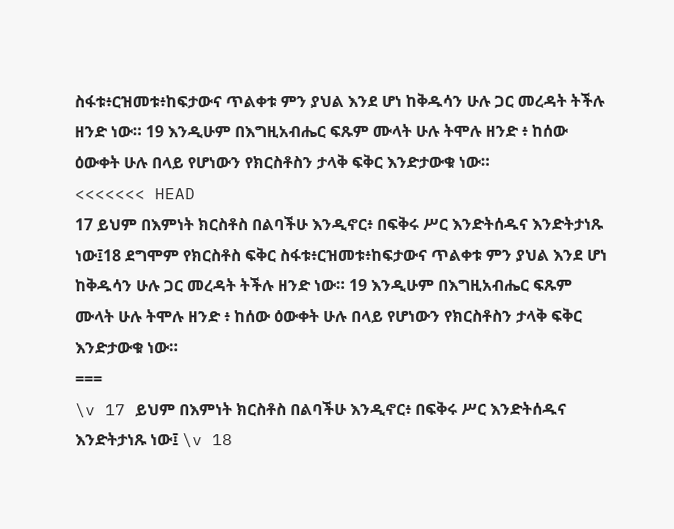ስፋቱ፥ርዝመቱ፥ከፍታውና ጥልቀቱ ምን ያህል እንደ ሆነ ከቅዱሳን ሁሉ ጋር መረዳት ትችሉ ዘንድ ነው። 19 እንዲሁም በእግዚአብሔር ፍጹም ሙላት ሁሉ ትሞሉ ዘንድ ፥ ከሰው ዕውቀት ሁሉ በላይ የሆነውን የክርስቶስን ታላቅ ፍቅር እንድታውቁ ነው።
<<<<<<< HEAD
17 ይህም በእምነት ክርስቶስ በልባችሁ እንዲኖር፥ በፍቅሩ ሥር እንድትሰዱና እንድትታነጹ ነው፤18 ደግሞም የክርስቶስ ፍቅር ስፋቱ፥ርዝመቱ፥ከፍታውና ጥልቀቱ ምን ያህል እንደ ሆነ ከቅዱሳን ሁሉ ጋር መረዳት ትችሉ ዘንድ ነው። 19 እንዲሁም በእግዚአብሔር ፍጹም ሙላት ሁሉ ትሞሉ ዘንድ ፥ ከሰው ዕውቀት ሁሉ በላይ የሆነውን የክርስቶስን ታላቅ ፍቅር እንድታውቁ ነው።
===
\v 17 ይህም በእምነት ክርስቶስ በልባችሁ እንዲኖር፥ በፍቅሩ ሥር እንድትሰዱና እንድትታነጹ ነው፤ \v 18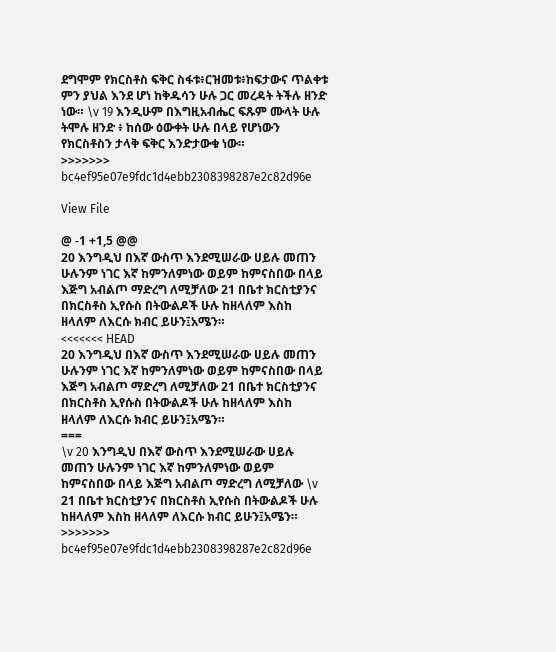ደግሞም የክርስቶስ ፍቅር ስፋቱ፥ርዝመቱ፥ከፍታውና ጥልቀቱ ምን ያህል እንደ ሆነ ከቅዱሳን ሁሉ ጋር መረዳት ትችሉ ዘንድ ነው። \v 19 እንዲሁም በእግዚአብሔር ፍጹም ሙላት ሁሉ ትሞሉ ዘንድ ፥ ከሰው ዕውቀት ሁሉ በላይ የሆነውን የክርስቶስን ታላቅ ፍቅር እንድታውቁ ነው።
>>>>>>> bc4ef95e07e9fdc1d4ebb2308398287e2c82d96e

View File

@ -1 +1,5 @@
20 እንግዲህ በእኛ ውስጥ እንደሚሠራው ሀይሉ መጠን ሁሉንም ነገር እኛ ከምንለምነው ወይም ከምናስበው በላይ እጅግ አብልጦ ማድረግ ለሚቻለው 21 በቤተ ክርስቲያንና በክርስቶስ ኢየሱስ በትውልዶች ሁሉ ከዘላለም እስከ ዘላለም ለእርሱ ክብር ይሁን፤አሜን።
<<<<<<< HEAD
20 እንግዲህ በእኛ ውስጥ እንደሚሠራው ሀይሉ መጠን ሁሉንም ነገር እኛ ከምንለምነው ወይም ከምናስበው በላይ እጅግ አብልጦ ማድረግ ለሚቻለው 21 በቤተ ክርስቲያንና በክርስቶስ ኢየሱስ በትውልዶች ሁሉ ከዘላለም እስከ ዘላለም ለእርሱ ክብር ይሁን፤አሜን።
===
\v 20 እንግዲህ በእኛ ውስጥ እንደሚሠራው ሀይሉ መጠን ሁሉንም ነገር እኛ ከምንለምነው ወይም ከምናስበው በላይ እጅግ አብልጦ ማድረግ ለሚቻለው \v 21 በቤተ ክርስቲያንና በክርስቶስ ኢየሱስ በትውልዶች ሁሉ ከዘላለም እስከ ዘላለም ለእርሱ ክብር ይሁን፤አሜን።
>>>>>>> bc4ef95e07e9fdc1d4ebb2308398287e2c82d96e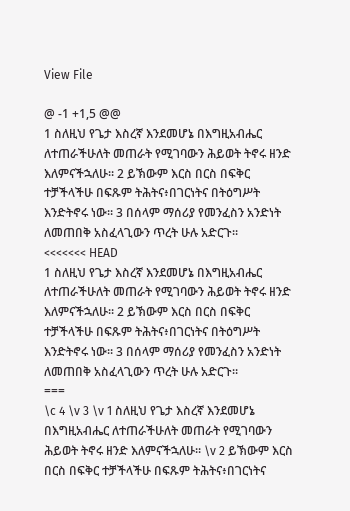View File

@ -1 +1,5 @@
1 ስለዚህ የጌታ እስረኛ እንደመሆኔ በእግዚአብሔር ለተጠራችሁለት መጠራት የሚገባውን ሕይወት ትኖሩ ዘንድ እለምናችኋለሁ። 2 ይኽውም እርስ በርስ በፍቅር ተቻችላችሁ በፍጹም ትሕትና፥በገርነትና በትዕግሥት እንድትኖሩ ነው። 3 በሰላም ማሰሪያ የመንፈስን አንድነት ለመጠበቅ አስፈላጊውን ጥረት ሁሉ አድርጉ።
<<<<<<< HEAD
1 ስለዚህ የጌታ እስረኛ እንደመሆኔ በእግዚአብሔር ለተጠራችሁለት መጠራት የሚገባውን ሕይወት ትኖሩ ዘንድ እለምናችኋለሁ። 2 ይኽውም እርስ በርስ በፍቅር ተቻችላችሁ በፍጹም ትሕትና፥በገርነትና በትዕግሥት እንድትኖሩ ነው። 3 በሰላም ማሰሪያ የመንፈስን አንድነት ለመጠበቅ አስፈላጊውን ጥረት ሁሉ አድርጉ።
===
\c 4 \v 3 \v 1 ስለዚህ የጌታ እስረኛ እንደመሆኔ በእግዚአብሔር ለተጠራችሁለት መጠራት የሚገባውን ሕይወት ትኖሩ ዘንድ እለምናችኋለሁ። \v 2 ይኽውም እርስ በርስ በፍቅር ተቻችላችሁ በፍጹም ትሕትና፥በገርነትና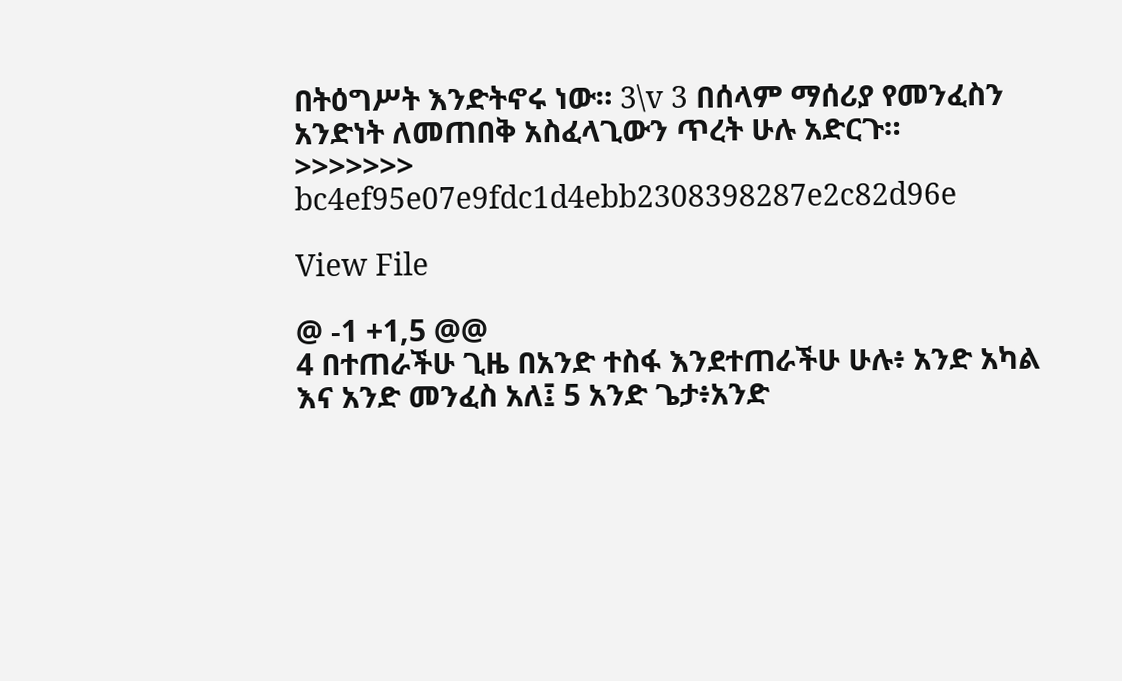በትዕግሥት እንድትኖሩ ነው። 3\v 3 በሰላም ማሰሪያ የመንፈስን አንድነት ለመጠበቅ አስፈላጊውን ጥረት ሁሉ አድርጉ።
>>>>>>> bc4ef95e07e9fdc1d4ebb2308398287e2c82d96e

View File

@ -1 +1,5 @@
4 በተጠራችሁ ጊዜ በአንድ ተስፋ እንደተጠራችሁ ሁሉ፥ አንድ አካል እና አንድ መንፈስ አለ፤ 5 አንድ ጌታ፥አንድ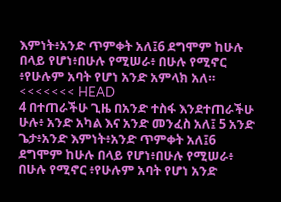እምነት፥አንድ ጥምቀት አለ፤6 ደግሞም ከሁሉ በላይ የሆነ፥በሁሉ የሚሠራ፥ በሁሉ የሚኖር ፥የሁሉም አባት የሆነ አንድ አምላክ አለ።
<<<<<<< HEAD
4 በተጠራችሁ ጊዜ በአንድ ተስፋ እንደተጠራችሁ ሁሉ፥ አንድ አካል እና አንድ መንፈስ አለ፤ 5 አንድ ጌታ፥አንድ እምነት፥አንድ ጥምቀት አለ፤6 ደግሞም ከሁሉ በላይ የሆነ፥በሁሉ የሚሠራ፥ በሁሉ የሚኖር ፥የሁሉም አባት የሆነ አንድ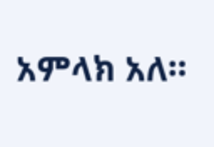አምላክ አለ።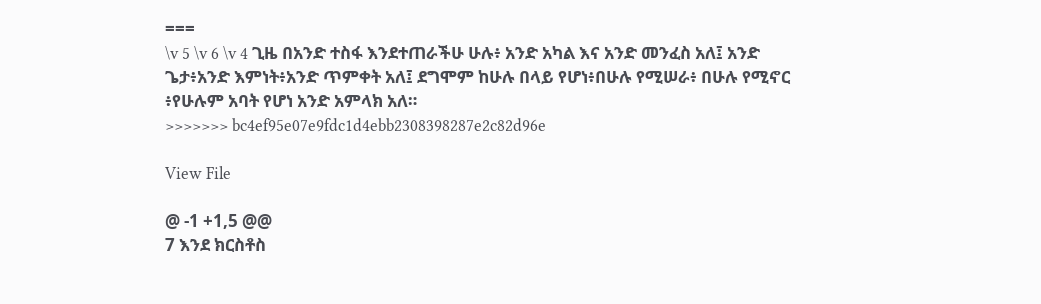===
\v 5 \v 6 \v 4 ጊዜ በአንድ ተስፋ እንደተጠራችሁ ሁሉ፥ አንድ አካል እና አንድ መንፈስ አለ፤ አንድ ጌታ፥አንድ እምነት፥አንድ ጥምቀት አለ፤ ደግሞም ከሁሉ በላይ የሆነ፥በሁሉ የሚሠራ፥ በሁሉ የሚኖር ፥የሁሉም አባት የሆነ አንድ አምላክ አለ።
>>>>>>> bc4ef95e07e9fdc1d4ebb2308398287e2c82d96e

View File

@ -1 +1,5 @@
7 እንደ ክርስቶስ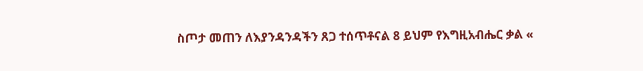ስጦታ መጠን ለእያንዳንዳችን ጸጋ ተሰጥቶናል 8 ይህም የእግዚአብሔር ቃል «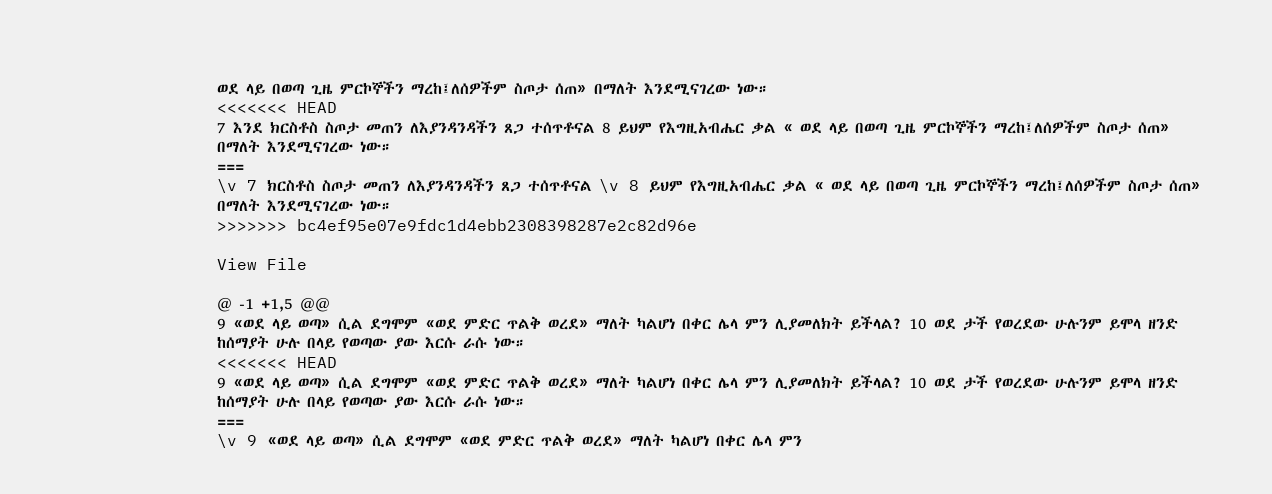ወደ ላይ በወጣ ጊዜ ምርኮኞችን ማረከ፤ለሰዎችም ስጦታ ሰጠ» በማለት እንደሚናገረው ነው።
<<<<<<< HEAD
7 እንደ ክርስቶስ ስጦታ መጠን ለእያንዳንዳችን ጸጋ ተሰጥቶናል 8 ይህም የእግዚአብሔር ቃል « ወደ ላይ በወጣ ጊዜ ምርኮኞችን ማረከ፤ለሰዎችም ስጦታ ሰጠ» በማለት እንደሚናገረው ነው።
===
\v 7 ክርስቶስ ስጦታ መጠን ለእያንዳንዳችን ጸጋ ተሰጥቶናል \v 8 ይህም የእግዚአብሔር ቃል « ወደ ላይ በወጣ ጊዜ ምርኮኞችን ማረከ፤ለሰዎችም ስጦታ ሰጠ» በማለት እንደሚናገረው ነው።
>>>>>>> bc4ef95e07e9fdc1d4ebb2308398287e2c82d96e

View File

@ -1 +1,5 @@
9 «ወደ ላይ ወጣ» ሲል ደግሞም «ወደ ምድር ጥልቅ ወረደ» ማለት ካልሆነ በቀር ሌላ ምን ሊያመለክት ይችላል? 10 ወደ ታች የወረደው ሁሉንም ይሞላ ዘንድ ከሰማያት ሁሉ በላይ የወጣው ያው እርሱ ራሱ ነው።
<<<<<<< HEAD
9 «ወደ ላይ ወጣ» ሲል ደግሞም «ወደ ምድር ጥልቅ ወረደ» ማለት ካልሆነ በቀር ሌላ ምን ሊያመለክት ይችላል? 10 ወደ ታች የወረደው ሁሉንም ይሞላ ዘንድ ከሰማያት ሁሉ በላይ የወጣው ያው እርሱ ራሱ ነው።
===
\v 9 «ወደ ላይ ወጣ» ሲል ደግሞም «ወደ ምድር ጥልቅ ወረደ» ማለት ካልሆነ በቀር ሌላ ምን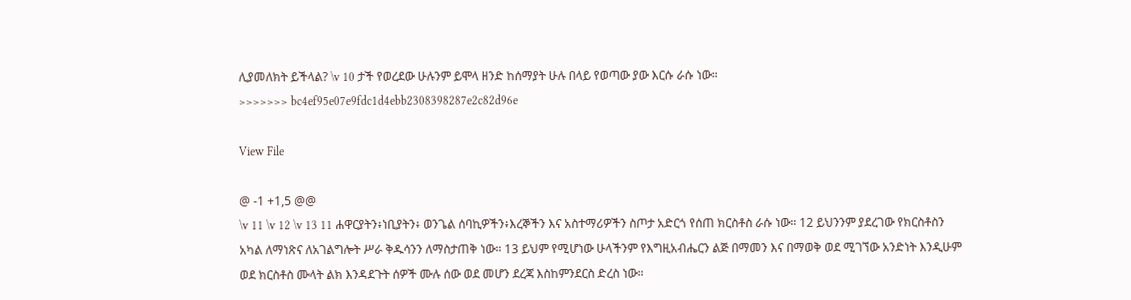ሊያመለክት ይችላል? \v 10 ታች የወረደው ሁሉንም ይሞላ ዘንድ ከሰማያት ሁሉ በላይ የወጣው ያው እርሱ ራሱ ነው።
>>>>>>> bc4ef95e07e9fdc1d4ebb2308398287e2c82d96e

View File

@ -1 +1,5 @@
\v 11 \v 12 \v 13 11 ሐዋርያትን፥ነቢያትን፥ ወንጌል ሰባኪዎችን፥እረኞችን እና አስተማሪዎችን ስጦታ አድርጎ የሰጠ ክርስቶስ ራሱ ነው። 12 ይህንንም ያደረገው የክርስቶስን አካል ለማነጽና ለአገልግሎት ሥራ ቅዱሳንን ለማስታጠቅ ነው። 13 ይህም የሚሆነው ሁላችንም የእግዚአብሔርን ልጅ በማመን እና በማወቅ ወደ ሚገኘው አንድነት እንዲሁም ወደ ክርስቶስ ሙላት ልክ እንዳደጉት ሰዎች ሙሉ ሰው ወደ መሆን ደረጃ እስከምንደርስ ድረስ ነው።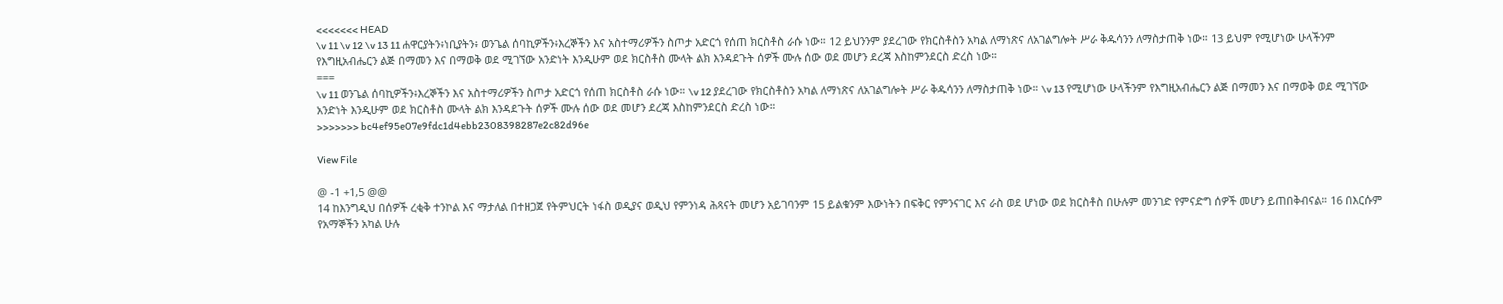<<<<<<< HEAD
\v 11 \v 12 \v 13 11 ሐዋርያትን፥ነቢያትን፥ ወንጌል ሰባኪዎችን፥እረኞችን እና አስተማሪዎችን ስጦታ አድርጎ የሰጠ ክርስቶስ ራሱ ነው። 12 ይህንንም ያደረገው የክርስቶስን አካል ለማነጽና ለአገልግሎት ሥራ ቅዱሳንን ለማስታጠቅ ነው። 13 ይህም የሚሆነው ሁላችንም የእግዚአብሔርን ልጅ በማመን እና በማወቅ ወደ ሚገኘው አንድነት እንዲሁም ወደ ክርስቶስ ሙላት ልክ እንዳደጉት ሰዎች ሙሉ ሰው ወደ መሆን ደረጃ እስከምንደርስ ድረስ ነው።
===
\v 11 ወንጌል ሰባኪዎችን፥እረኞችን እና አስተማሪዎችን ስጦታ አድርጎ የሰጠ ክርስቶስ ራሱ ነው። \v 12 ያደረገው የክርስቶስን አካል ለማነጽና ለአገልግሎት ሥራ ቅዱሳንን ለማስታጠቅ ነው። \v 13 የሚሆነው ሁላችንም የእግዚአብሔርን ልጅ በማመን እና በማወቅ ወደ ሚገኘው አንድነት እንዲሁም ወደ ክርስቶስ ሙላት ልክ እንዳደጉት ሰዎች ሙሉ ሰው ወደ መሆን ደረጃ እስከምንደርስ ድረስ ነው።
>>>>>>> bc4ef95e07e9fdc1d4ebb2308398287e2c82d96e

View File

@ -1 +1,5 @@
14 ከእንግዲህ በሰዎች ረቂቅ ተንኮል እና ማታለል በተዘጋጀ የትምህርት ነፋስ ወዲያና ወዲህ የምንነዳ ሕጻናት መሆን አይገባንም 15 ይልቁንም እውነትን በፍቅር የምንናገር እና ራስ ወደ ሆነው ወደ ክርስቶስ በሁሉም መንገድ የምናድግ ሰዎች መሆን ይጠበቅብናል። 16 በእርሱም የአማኞችን አካል ሁሉ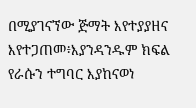በሚያገናኘው ጅማት እየተያያዘና እየተጋጠመ፥እያንዳንዱም ክፍል የራሱን ተግባር እያከናወነ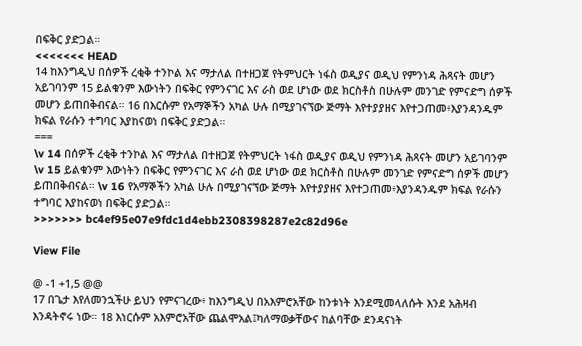በፍቅር ያድጋል።
<<<<<<< HEAD
14 ከእንግዲህ በሰዎች ረቂቅ ተንኮል እና ማታለል በተዘጋጀ የትምህርት ነፋስ ወዲያና ወዲህ የምንነዳ ሕጻናት መሆን አይገባንም 15 ይልቁንም እውነትን በፍቅር የምንናገር እና ራስ ወደ ሆነው ወደ ክርስቶስ በሁሉም መንገድ የምናድግ ሰዎች መሆን ይጠበቅብናል። 16 በእርሱም የአማኞችን አካል ሁሉ በሚያገናኘው ጅማት እየተያያዘና እየተጋጠመ፥እያንዳንዱም ክፍል የራሱን ተግባር እያከናወነ በፍቅር ያድጋል።
===
\v 14 በሰዎች ረቂቅ ተንኮል እና ማታለል በተዘጋጀ የትምህርት ነፋስ ወዲያና ወዲህ የምንነዳ ሕጻናት መሆን አይገባንም \v 15 ይልቁንም እውነትን በፍቅር የምንናገር እና ራስ ወደ ሆነው ወደ ክርስቶስ በሁሉም መንገድ የምናድግ ሰዎች መሆን ይጠበቅብናል። \v 16 የአማኞችን አካል ሁሉ በሚያገናኘው ጅማት እየተያያዘና እየተጋጠመ፥እያንዳንዱም ክፍል የራሱን ተግባር እያከናወነ በፍቅር ያድጋል።
>>>>>>> bc4ef95e07e9fdc1d4ebb2308398287e2c82d96e

View File

@ -1 +1,5 @@
17 በጌታ እየለመንኋችሁ ይህን የምናገረው፥ ከእንግዲህ በአእምሮአቸው ከንቱነት እንደሚመላለሱት እንደ አሕዛብ እንዳትኖሩ ነው። 18 እነርሱም አእምሮአቸው ጨልሞአል፤ካለማወቃቸውና ከልባቸው ደንዳናነት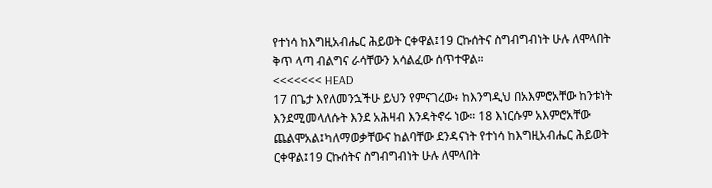የተነሳ ከእግዚአብሔር ሕይወት ርቀዋል፤19 ርኩሰትና ስግብግብነት ሁሉ ለሞላበት ቅጥ ላጣ ብልግና ራሳቸውን አሳልፈው ሰጥተዋል።
<<<<<<< HEAD
17 በጌታ እየለመንኋችሁ ይህን የምናገረው፥ ከእንግዲህ በአእምሮአቸው ከንቱነት እንደሚመላለሱት እንደ አሕዛብ እንዳትኖሩ ነው። 18 እነርሱም አእምሮአቸው ጨልሞአል፤ካለማወቃቸውና ከልባቸው ደንዳናነት የተነሳ ከእግዚአብሔር ሕይወት ርቀዋል፤19 ርኩሰትና ስግብግብነት ሁሉ ለሞላበት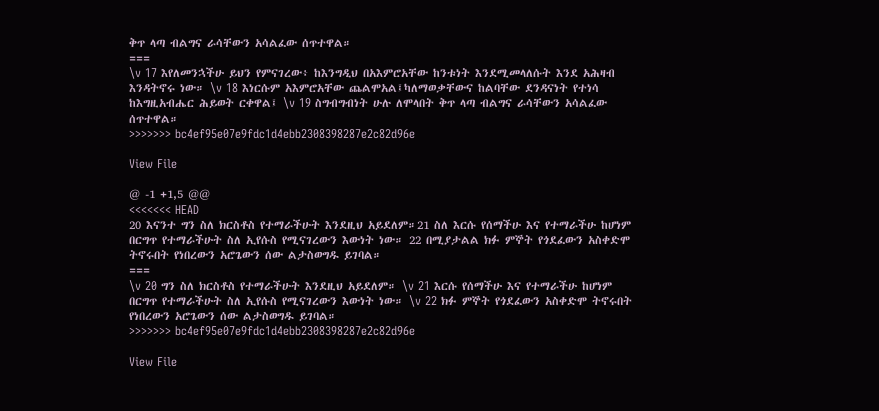ቅጥ ላጣ ብልግና ራሳቸውን አሳልፈው ሰጥተዋል።
===
\v 17 እየለመንኋችሁ ይህን የምናገረው፥ ከእንግዲህ በአእምሮአቸው ከንቱነት እንደሚመላለሱት እንደ አሕዛብ እንዳትኖሩ ነው። \v 18 እነርሱም አእምሮአቸው ጨልሞአል፤ካለማወቃቸውና ከልባቸው ደንዳናነት የተነሳ ከእግዚአብሔር ሕይወት ርቀዋል፤ \v 19 ስግብግብነት ሁሉ ለሞላበት ቅጥ ላጣ ብልግና ራሳቸውን አሳልፈው ሰጥተዋል።
>>>>>>> bc4ef95e07e9fdc1d4ebb2308398287e2c82d96e

View File

@ -1 +1,5 @@
<<<<<<< HEAD
20 እናንተ ግን ስለ ክርስቶስ የተማራችሁት እንደዚህ አይደለም።21 ስለ እርሱ የሰማችሁ እና የተማራችሁ ከሆነም በርግጥ የተማራችሁት ስለ ኢየሱስ የሚናገረውን እውነት ነው። 22 በሚያታልል ክፉ ምኞት የጎደፈውን አስቀድሞ ትኖሩበት የነበረውን አሮጌውን ሰው ልታስወግዱ ይገባል።
===
\v 20 ግን ስለ ክርስቶስ የተማራችሁት እንደዚህ አይደለም። \v 21 እርሱ የሰማችሁ እና የተማራችሁ ከሆነም በርግጥ የተማራችሁት ስለ ኢየሱስ የሚናገረውን እውነት ነው። \v 22 ክፉ ምኞት የጎደፈውን አስቀድሞ ትኖሩበት የነበረውን አሮጌውን ሰው ልታስወግዱ ይገባል።
>>>>>>> bc4ef95e07e9fdc1d4ebb2308398287e2c82d96e

View File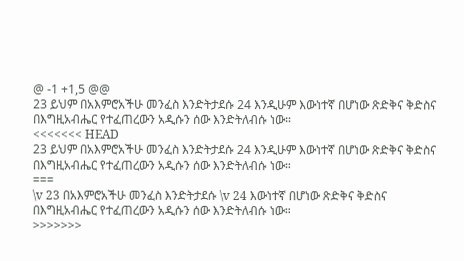@ -1 +1,5 @@
23 ይህም በአእምሮአችሁ መንፈስ እንድትታደሱ 24 እንዲሁም እውነተኛ በሆነው ጽድቅና ቅድስና በእግዚአብሔር የተፈጠረውን አዲሱን ሰው እንድትለብሱ ነው።
<<<<<<< HEAD
23 ይህም በአእምሮአችሁ መንፈስ እንድትታደሱ 24 እንዲሁም እውነተኛ በሆነው ጽድቅና ቅድስና በእግዚአብሔር የተፈጠረውን አዲሱን ሰው እንድትለብሱ ነው።
===
\v 23 በአእምሮአችሁ መንፈስ እንድትታደሱ \v 24 እውነተኛ በሆነው ጽድቅና ቅድስና በእግዚአብሔር የተፈጠረውን አዲሱን ሰው እንድትለብሱ ነው።
>>>>>>>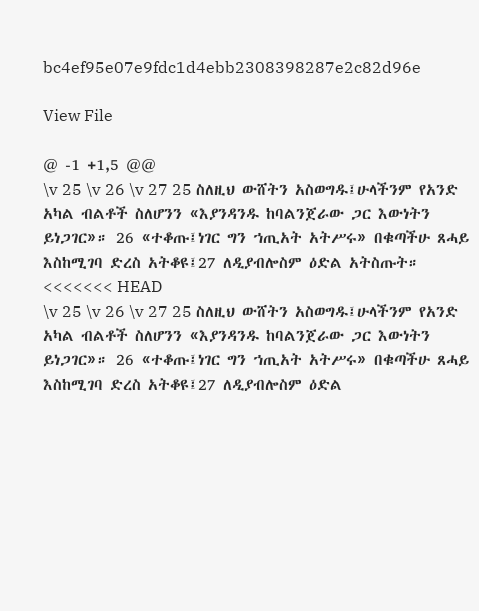bc4ef95e07e9fdc1d4ebb2308398287e2c82d96e

View File

@ -1 +1,5 @@
\v 25 \v 26 \v 27 25 ስለዚህ ውሸትን አስወግዱ፤ሁላችንም የአንድ አካል ብልቶች ስለሆንን «እያንዳንዱ ከባልንጀራው ጋር እውነትን ይነጋገር»። 26 «ተቆጡ፤ነገር ግን ኀጢአት አትሥሩ» በቁጣችሁ ጸሓይ እስከሚገባ ድረስ አትቆዩ፤27 ለዲያብሎስም ዕድል አትስጡት።
<<<<<<< HEAD
\v 25 \v 26 \v 27 25 ስለዚህ ውሸትን አስወግዱ፤ሁላችንም የአንድ አካል ብልቶች ስለሆንን «እያንዳንዱ ከባልንጀራው ጋር እውነትን ይነጋገር»። 26 «ተቆጡ፤ነገር ግን ኀጢአት አትሥሩ» በቁጣችሁ ጸሓይ እስከሚገባ ድረስ አትቆዩ፤27 ለዲያብሎስም ዕድል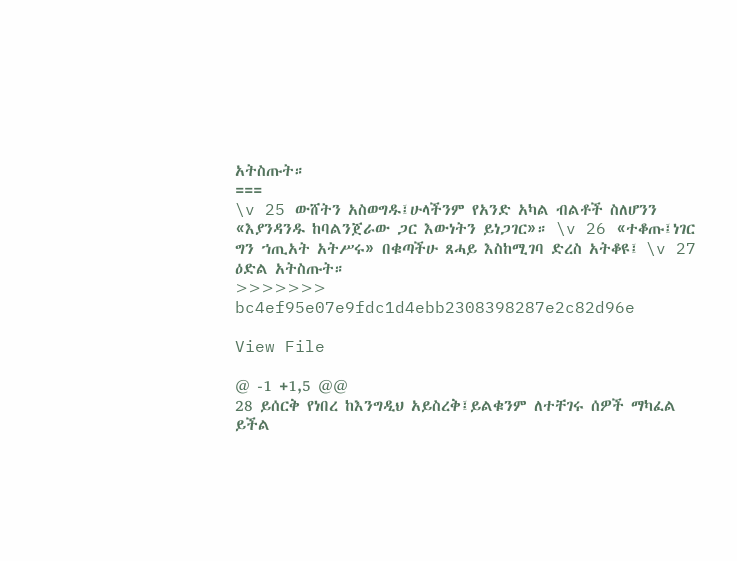አትስጡት።
===
\v 25 ውሸትን አስወግዱ፤ሁላችንም የአንድ አካል ብልቶች ስለሆንን «እያንዳንዱ ከባልንጀራው ጋር እውነትን ይነጋገር»። \v 26 «ተቆጡ፤ነገር ግን ኀጢአት አትሥሩ» በቁጣችሁ ጸሓይ እስከሚገባ ድረስ አትቆዩ፤ \v 27 ዕድል አትስጡት።
>>>>>>> bc4ef95e07e9fdc1d4ebb2308398287e2c82d96e

View File

@ -1 +1,5 @@
28 ይሰርቅ የነበረ ከእንግዲህ አይስረቅ፤ይልቁንም ለተቸገሩ ሰዎች ማካፈል ይችል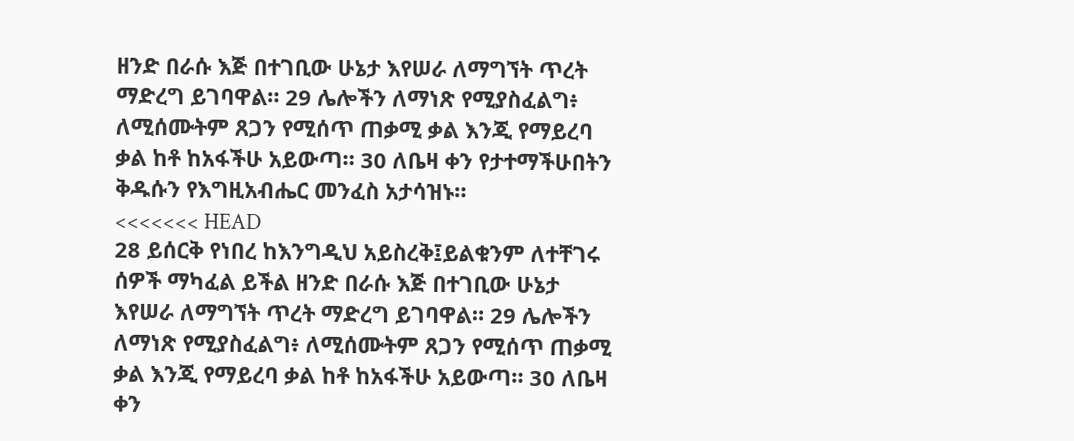ዘንድ በራሱ እጅ በተገቢው ሁኔታ እየሠራ ለማግኘት ጥረት ማድረግ ይገባዋል። 29 ሌሎችን ለማነጽ የሚያስፈልግ፥ ለሚሰሙትም ጸጋን የሚሰጥ ጠቃሚ ቃል እንጂ የማይረባ ቃል ከቶ ከአፋችሁ አይውጣ። 30 ለቤዛ ቀን የታተማችሁበትን ቅዱሱን የእግዚአብሔር መንፈስ አታሳዝኑ።
<<<<<<< HEAD
28 ይሰርቅ የነበረ ከእንግዲህ አይስረቅ፤ይልቁንም ለተቸገሩ ሰዎች ማካፈል ይችል ዘንድ በራሱ እጅ በተገቢው ሁኔታ እየሠራ ለማግኘት ጥረት ማድረግ ይገባዋል። 29 ሌሎችን ለማነጽ የሚያስፈልግ፥ ለሚሰሙትም ጸጋን የሚሰጥ ጠቃሚ ቃል እንጂ የማይረባ ቃል ከቶ ከአፋችሁ አይውጣ። 30 ለቤዛ ቀን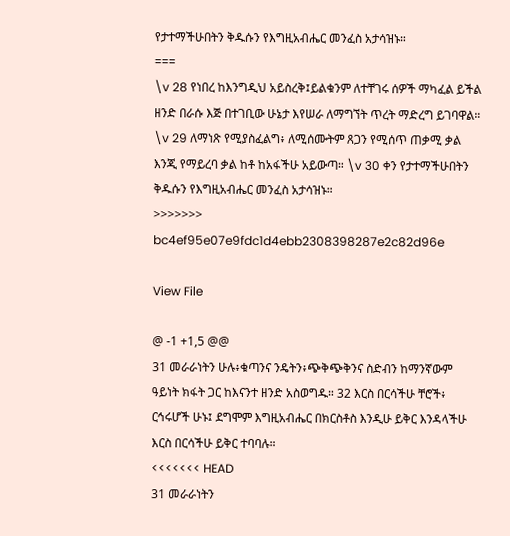የታተማችሁበትን ቅዱሱን የእግዚአብሔር መንፈስ አታሳዝኑ።
===
\v 28 የነበረ ከእንግዲህ አይስረቅ፤ይልቁንም ለተቸገሩ ሰዎች ማካፈል ይችል ዘንድ በራሱ እጅ በተገቢው ሁኔታ እየሠራ ለማግኘት ጥረት ማድረግ ይገባዋል። \v 29 ለማነጽ የሚያስፈልግ፥ ለሚሰሙትም ጸጋን የሚሰጥ ጠቃሚ ቃል እንጂ የማይረባ ቃል ከቶ ከአፋችሁ አይውጣ። \v 30 ቀን የታተማችሁበትን ቅዱሱን የእግዚአብሔር መንፈስ አታሳዝኑ።
>>>>>>> bc4ef95e07e9fdc1d4ebb2308398287e2c82d96e

View File

@ -1 +1,5 @@
31 መራራነትን ሁሉ፥ቁጣንና ንዴትን፥ጭቅጭቅንና ስድብን ከማንኛውም ዓይነት ክፋት ጋር ከእናንተ ዘንድ አስወግዱ። 32 እርስ በርሳችሁ ቸሮች፥ ርኅሩሆች ሁኑ፤ ደግሞም እግዚአብሔር በክርስቶስ እንዲሁ ይቅር እንዳላችሁ እርስ በርሳችሁ ይቅር ተባባሉ።
<<<<<<< HEAD
31 መራራነትን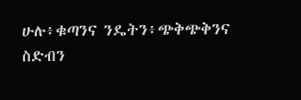ሁሉ፥ቁጣንና ንዴትን፥ጭቅጭቅንና ስድብን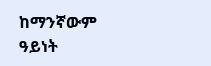ከማንኛውም ዓይነት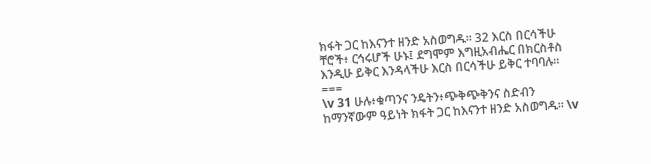ክፋት ጋር ከእናንተ ዘንድ አስወግዱ። 32 እርስ በርሳችሁ ቸሮች፥ ርኅሩሆች ሁኑ፤ ደግሞም እግዚአብሔር በክርስቶስ እንዲሁ ይቅር እንዳላችሁ እርስ በርሳችሁ ይቅር ተባባሉ።
===
\v 31 ሁሉ፥ቁጣንና ንዴትን፥ጭቅጭቅንና ስድብን ከማንኛውም ዓይነት ክፋት ጋር ከእናንተ ዘንድ አስወግዱ። \v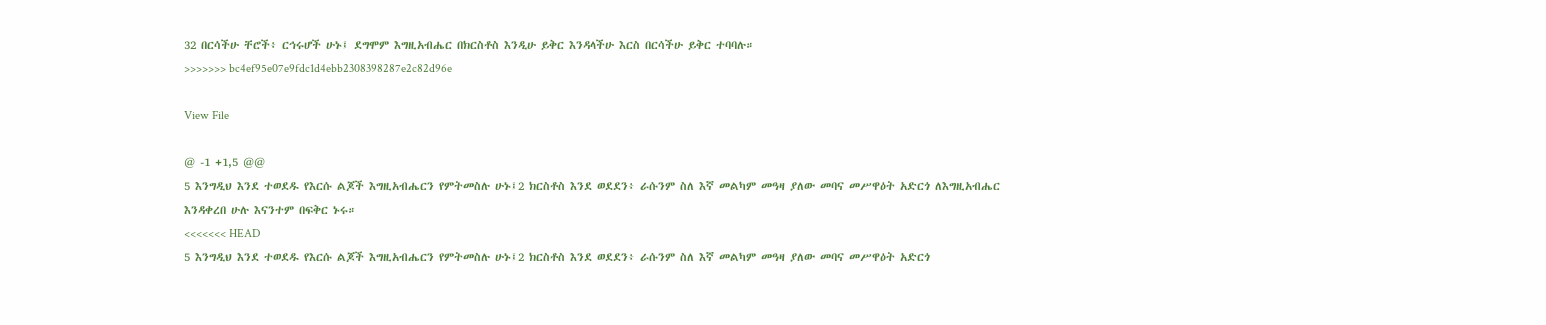32 በርሳችሁ ቸሮች፥ ርኅሩሆች ሁኑ፤ ደግሞም እግዚአብሔር በክርስቶስ እንዲሁ ይቅር እንዳላችሁ እርስ በርሳችሁ ይቅር ተባባሉ።
>>>>>>> bc4ef95e07e9fdc1d4ebb2308398287e2c82d96e

View File

@ -1 +1,5 @@
5 እንግዲህ እንደ ተወደዱ የእርሱ ልጆች እግዚአብሔርን የምትመስሉ ሁኑ፤2 ክርስቶስ እንደ ወደደን፥ ራሱንም ስለ እኛ መልካም መዓዛ ያለው መባና መሥዋዕት አድርጎ ለእግዚአብሔር እንዳቀረበ ሁሉ እናንተም በፍቅር ኑሩ።
<<<<<<< HEAD
5 እንግዲህ እንደ ተወደዱ የእርሱ ልጆች እግዚአብሔርን የምትመስሉ ሁኑ፤2 ክርስቶስ እንደ ወደደን፥ ራሱንም ስለ እኛ መልካም መዓዛ ያለው መባና መሥዋዕት አድርጎ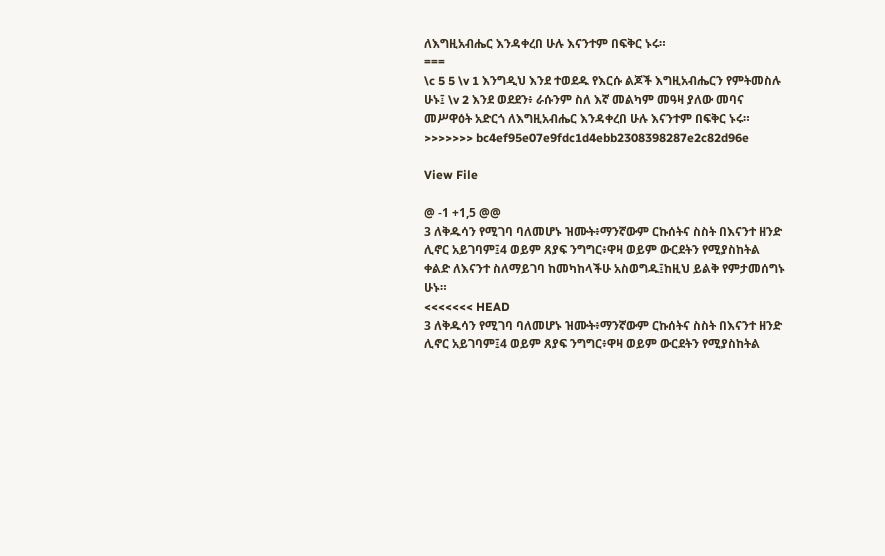ለእግዚአብሔር እንዳቀረበ ሁሉ እናንተም በፍቅር ኑሩ።
===
\c 5 5 \v 1 እንግዲህ እንደ ተወደዱ የእርሱ ልጆች እግዚአብሔርን የምትመስሉ ሁኑ፤ \v 2 እንደ ወደደን፥ ራሱንም ስለ እኛ መልካም መዓዛ ያለው መባና መሥዋዕት አድርጎ ለእግዚአብሔር እንዳቀረበ ሁሉ እናንተም በፍቅር ኑሩ።
>>>>>>> bc4ef95e07e9fdc1d4ebb2308398287e2c82d96e

View File

@ -1 +1,5 @@
3 ለቅዱሳን የሚገባ ባለመሆኑ ዝሙት፥ማንኛውም ርኩሰትና ስስት በእናንተ ዘንድ ሊኖር አይገባም፤4 ወይም ጸያፍ ንግግር፥ዋዛ ወይም ውርደትን የሚያስከትል ቀልድ ለእናንተ ስለማይገባ ከመካከላችሁ አስወግዱ፤ከዚህ ይልቅ የምታመሰግኑ ሁኑ።
<<<<<<< HEAD
3 ለቅዱሳን የሚገባ ባለመሆኑ ዝሙት፥ማንኛውም ርኩሰትና ስስት በእናንተ ዘንድ ሊኖር አይገባም፤4 ወይም ጸያፍ ንግግር፥ዋዛ ወይም ውርደትን የሚያስከትል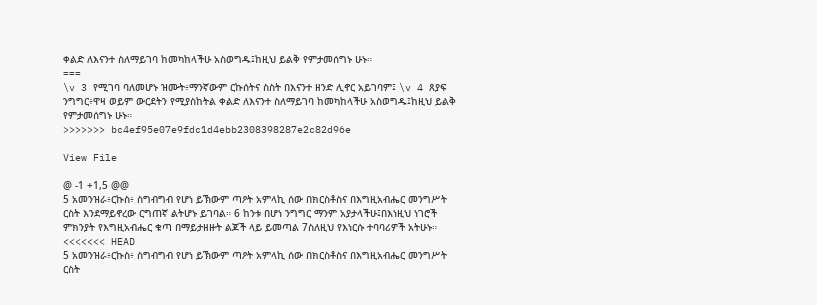ቀልድ ለእናንተ ስለማይገባ ከመካከላችሁ አስወግዱ፤ከዚህ ይልቅ የምታመሰግኑ ሁኑ።
===
\v 3 የሚገባ ባለመሆኑ ዝሙት፥ማንኛውም ርኩሰትና ስስት በእናንተ ዘንድ ሊኖር አይገባም፤ \v 4 ጸያፍ ንግግር፥ዋዛ ወይም ውርደትን የሚያስከትል ቀልድ ለእናንተ ስለማይገባ ከመካከላችሁ አስወግዱ፤ከዚህ ይልቅ የምታመሰግኑ ሁኑ።
>>>>>>> bc4ef95e07e9fdc1d4ebb2308398287e2c82d96e

View File

@ -1 +1,5 @@
5 አመንዝራ፥ርኩስ፥ ስግብግብ የሆነ ይኽውም ጣዖት አምላኪ ሰው በክርስቶስና በእግዚአብሔር መንግሥት ርስት እንደማይኖረው ርግጠኛ ልትሆኑ ይገባል። 6 ከንቱ በሆነ ንግግር ማንም አያታላችሁ፤በእነዚህ ነገሮች ምክንያት የእግዚአብሔር ቁጣ በማይታዘዙት ልጆች ላይ ይመጣል 7ስለዚህ የእነርሱ ተባባሪዎች አትሁኑ።
<<<<<<< HEAD
5 አመንዝራ፥ርኩስ፥ ስግብግብ የሆነ ይኽውም ጣዖት አምላኪ ሰው በክርስቶስና በእግዚአብሔር መንግሥት ርስት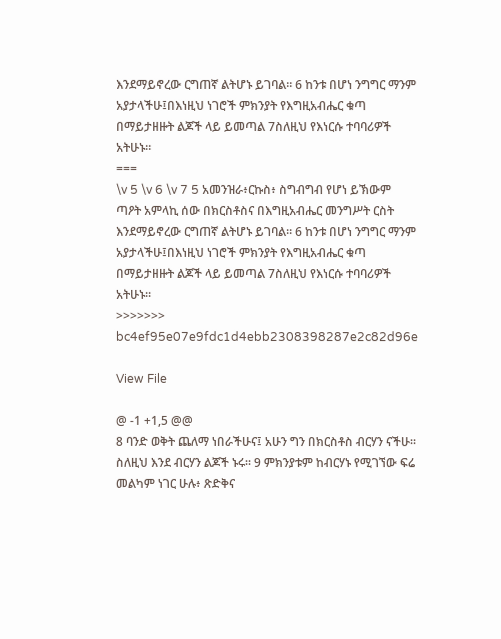እንደማይኖረው ርግጠኛ ልትሆኑ ይገባል። 6 ከንቱ በሆነ ንግግር ማንም አያታላችሁ፤በእነዚህ ነገሮች ምክንያት የእግዚአብሔር ቁጣ በማይታዘዙት ልጆች ላይ ይመጣል 7ስለዚህ የእነርሱ ተባባሪዎች አትሁኑ።
===
\v 5 \v 6 \v 7 5 አመንዝራ፥ርኩስ፥ ስግብግብ የሆነ ይኽውም ጣዖት አምላኪ ሰው በክርስቶስና በእግዚአብሔር መንግሥት ርስት እንደማይኖረው ርግጠኛ ልትሆኑ ይገባል። 6 ከንቱ በሆነ ንግግር ማንም አያታላችሁ፤በእነዚህ ነገሮች ምክንያት የእግዚአብሔር ቁጣ በማይታዘዙት ልጆች ላይ ይመጣል 7ስለዚህ የእነርሱ ተባባሪዎች አትሁኑ።
>>>>>>> bc4ef95e07e9fdc1d4ebb2308398287e2c82d96e

View File

@ -1 +1,5 @@
8 ባንድ ወቅት ጨለማ ነበራችሁና፤ አሁን ግን በክርስቶስ ብርሃን ናችሁ። ስለዚህ እንደ ብርሃን ልጆች ኑሩ። 9 ምክንያቱም ከብርሃኑ የሚገኘው ፍሬ መልካም ነገር ሁሉ፥ ጽድቅና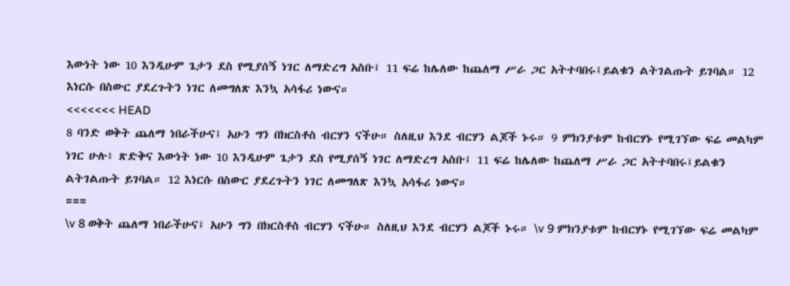እውነት ነው 10 እንዲሁም ጌታን ደስ የሚያሰኝ ነገር ለማድረግ አስቡ፤ 11 ፍሬ ከሌለው ከጨለማ ሥራ ጋር አትተባበሩ፤ይልቁን ልትገልጡት ይገባል። 12 እነርሱ በስውር ያደረጉትን ነገር ለመግለጽ እንኳ አሳፋሪ ነውና።
<<<<<<< HEAD
8 ባንድ ወቅት ጨለማ ነበራችሁና፤ አሁን ግን በክርስቶስ ብርሃን ናችሁ። ስለዚህ እንደ ብርሃን ልጆች ኑሩ። 9 ምክንያቱም ከብርሃኑ የሚገኘው ፍሬ መልካም ነገር ሁሉ፥ ጽድቅና እውነት ነው 10 እንዲሁም ጌታን ደስ የሚያሰኝ ነገር ለማድረግ አስቡ፤ 11 ፍሬ ከሌለው ከጨለማ ሥራ ጋር አትተባበሩ፤ይልቁን ልትገልጡት ይገባል። 12 እነርሱ በስውር ያደረጉትን ነገር ለመግለጽ እንኳ አሳፋሪ ነውና።
===
\v 8 ወቅት ጨለማ ነበራችሁና፤ አሁን ግን በክርስቶስ ብርሃን ናችሁ። ስለዚህ እንደ ብርሃን ልጆች ኑሩ። \v 9 ምክንያቱም ከብርሃኑ የሚገኘው ፍሬ መልካም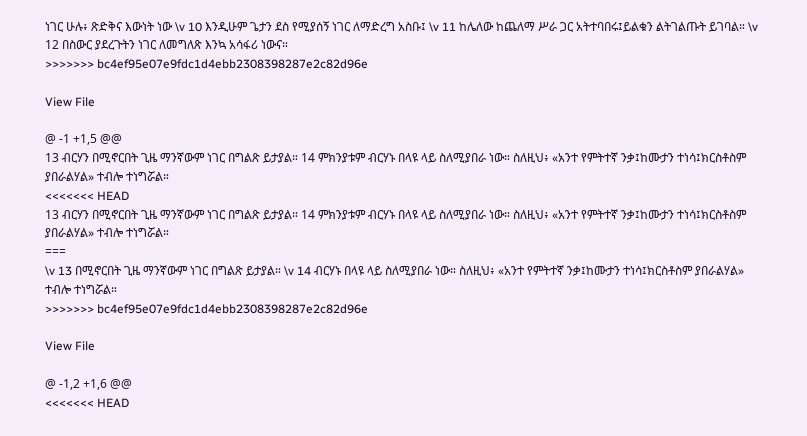ነገር ሁሉ፥ ጽድቅና እውነት ነው \v 10 እንዲሁም ጌታን ደስ የሚያሰኝ ነገር ለማድረግ አስቡ፤ \v 11 ከሌለው ከጨለማ ሥራ ጋር አትተባበሩ፤ይልቁን ልትገልጡት ይገባል። \v 12 በስውር ያደረጉትን ነገር ለመግለጽ እንኳ አሳፋሪ ነውና።
>>>>>>> bc4ef95e07e9fdc1d4ebb2308398287e2c82d96e

View File

@ -1 +1,5 @@
13 ብርሃን በሚኖርበት ጊዜ ማንኛውም ነገር በግልጽ ይታያል። 14 ምክንያቱም ብርሃኑ በላዩ ላይ ስለሚያበራ ነው። ስለዚህ፥ «አንተ የምትተኛ ንቃ፤ከሙታን ተነሳ፤ክርስቶስም ያበራልሃል» ተብሎ ተነግሯል።
<<<<<<< HEAD
13 ብርሃን በሚኖርበት ጊዜ ማንኛውም ነገር በግልጽ ይታያል። 14 ምክንያቱም ብርሃኑ በላዩ ላይ ስለሚያበራ ነው። ስለዚህ፥ «አንተ የምትተኛ ንቃ፤ከሙታን ተነሳ፤ክርስቶስም ያበራልሃል» ተብሎ ተነግሯል።
===
\v 13 በሚኖርበት ጊዜ ማንኛውም ነገር በግልጽ ይታያል። \v 14 ብርሃኑ በላዩ ላይ ስለሚያበራ ነው። ስለዚህ፥ «አንተ የምትተኛ ንቃ፤ከሙታን ተነሳ፤ክርስቶስም ያበራልሃል» ተብሎ ተነግሯል።
>>>>>>> bc4ef95e07e9fdc1d4ebb2308398287e2c82d96e

View File

@ -1,2 +1,6 @@
<<<<<<< HEAD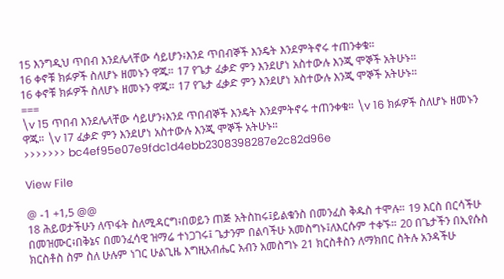15 እንግዲህ ጥበብ እንደሌላቸው ሳይሆን፥እንደ ጥበብኞች እንዴት እንደምትኖሩ ተጠንቀቁ።
16 ቀኖቹ ክፉዎች ስለሆኑ ዘመኑን ዋጁ። 17 የጌታ ፈቃድ ምን እንደሆነ አስተውሉ እንጂ ሞኞች አትሁኑ።
16 ቀኖቹ ክፉዎች ስለሆኑ ዘመኑን ዋጁ። 17 የጌታ ፈቃድ ምን እንደሆነ አስተውሉ እንጂ ሞኞች አትሁኑ።
===
\v 15 ጥበብ እንደሌላቸው ሳይሆን፥እንደ ጥበብኞች እንዴት እንደምትኖሩ ተጠንቀቁ። \v 16 ክፉዎች ስለሆኑ ዘመኑን ዋጁ። \v 17 ፈቃድ ምን እንደሆነ አስተውሉ እንጂ ሞኞች አትሁኑ።
>>>>>>> bc4ef95e07e9fdc1d4ebb2308398287e2c82d96e

View File

@ -1 +1,5 @@
18 ሕይወታችሁን ለጥፋት ስለሚዳርግ፥በወይን ጠጅ አትስከሩ፤ይልቁንስ በመንፈስ ቅዱስ ተሞሉ። 19 እርስ በርሳችሁ በመዝሙር፥በቅኔና በመንፈሳዊ ዝማሬ ተነጋገሩ፤ ጌታንም በልባችሁ አመስግኑ፤ለእርሱም ተቀኙ። 20 በጌታችን በኢየሱስ ክርስቶስ ስም ስለ ሁሉም ነገር ሁልጊዜ እግዚአብሔር አብን አመስግኑ 21 ክርስቶስን ለማክበር ስትሉ አንዳችሁ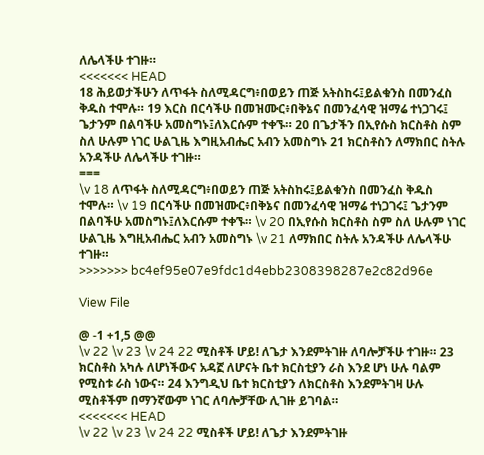ለሌላችሁ ተገዙ።
<<<<<<< HEAD
18 ሕይወታችሁን ለጥፋት ስለሚዳርግ፥በወይን ጠጅ አትስከሩ፤ይልቁንስ በመንፈስ ቅዱስ ተሞሉ። 19 እርስ በርሳችሁ በመዝሙር፥በቅኔና በመንፈሳዊ ዝማሬ ተነጋገሩ፤ ጌታንም በልባችሁ አመስግኑ፤ለእርሱም ተቀኙ። 20 በጌታችን በኢየሱስ ክርስቶስ ስም ስለ ሁሉም ነገር ሁልጊዜ እግዚአብሔር አብን አመስግኑ 21 ክርስቶስን ለማክበር ስትሉ አንዳችሁ ለሌላችሁ ተገዙ።
===
\v 18 ለጥፋት ስለሚዳርግ፥በወይን ጠጅ አትስከሩ፤ይልቁንስ በመንፈስ ቅዱስ ተሞሉ። \v 19 በርሳችሁ በመዝሙር፥በቅኔና በመንፈሳዊ ዝማሬ ተነጋገሩ፤ ጌታንም በልባችሁ አመስግኑ፤ለእርሱም ተቀኙ። \v 20 በኢየሱስ ክርስቶስ ስም ስለ ሁሉም ነገር ሁልጊዜ እግዚአብሔር አብን አመስግኑ \v 21 ለማክበር ስትሉ አንዳችሁ ለሌላችሁ ተገዙ።
>>>>>>> bc4ef95e07e9fdc1d4ebb2308398287e2c82d96e

View File

@ -1 +1,5 @@
\v 22 \v 23 \v 24 22 ሚስቶች ሆይ! ለጌታ እንደምትገዙ ለባሎቻችሁ ተገዙ። 23 ክርስቶስ አካሉ ለሆነችውና አዳኟ ለሆናት ቤተ ክርስቲያን ራስ እንደ ሆነ ሁሉ ባልም የሚስቱ ራስ ነውና። 24 እንግዲህ ቤተ ክርስቲያን ለክርስቶስ እንደምትገዛ ሁሉ ሚስቶችም በማንኛውም ነገር ለባሎቻቸው ሊገዙ ይገባል።
<<<<<<< HEAD
\v 22 \v 23 \v 24 22 ሚስቶች ሆይ! ለጌታ እንደምትገዙ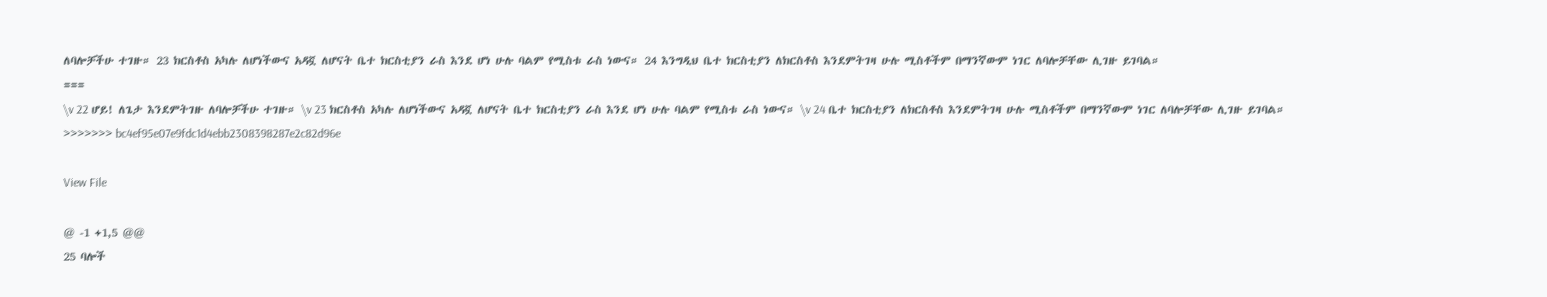ለባሎቻችሁ ተገዙ። 23 ክርስቶስ አካሉ ለሆነችውና አዳኟ ለሆናት ቤተ ክርስቲያን ራስ እንደ ሆነ ሁሉ ባልም የሚስቱ ራስ ነውና። 24 እንግዲህ ቤተ ክርስቲያን ለክርስቶስ እንደምትገዛ ሁሉ ሚስቶችም በማንኛውም ነገር ለባሎቻቸው ሊገዙ ይገባል።
===
\v 22 ሆይ! ለጌታ እንደምትገዙ ለባሎቻችሁ ተገዙ። \v 23 ክርስቶስ አካሉ ለሆነችውና አዳኟ ለሆናት ቤተ ክርስቲያን ራስ እንደ ሆነ ሁሉ ባልም የሚስቱ ራስ ነውና። \v 24 ቤተ ክርስቲያን ለክርስቶስ እንደምትገዛ ሁሉ ሚስቶችም በማንኛውም ነገር ለባሎቻቸው ሊገዙ ይገባል።
>>>>>>> bc4ef95e07e9fdc1d4ebb2308398287e2c82d96e

View File

@ -1 +1,5 @@
25 ባሎች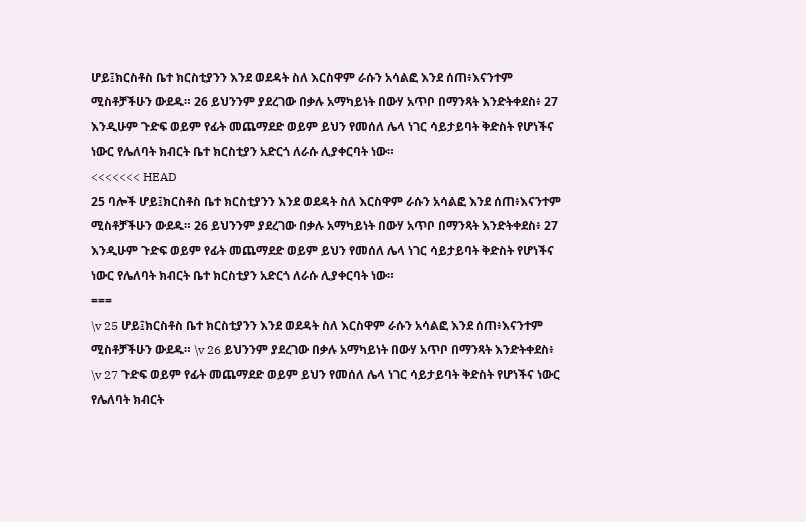ሆይ፤ክርስቶስ ቤተ ክርስቲያንን እንደ ወደዳት ስለ እርስዋም ራሱን አሳልፎ እንደ ሰጠ፥እናንተም ሚስቶቻችሁን ውደዱ። 26 ይህንንም ያደረገው በቃሉ አማካይነት በውሃ አጥቦ በማንጻት እንድትቀደስ፥ 27 እንዲሁም ጉድፍ ወይም የፊት መጨማደድ ወይም ይህን የመሰለ ሌላ ነገር ሳይታይባት ቅድስት የሆነችና ነውር የሌለባት ክብርት ቤተ ክርስቲያን አድርጎ ለራሱ ሊያቀርባት ነው።
<<<<<<< HEAD
25 ባሎች ሆይ፤ክርስቶስ ቤተ ክርስቲያንን እንደ ወደዳት ስለ እርስዋም ራሱን አሳልፎ እንደ ሰጠ፥እናንተም ሚስቶቻችሁን ውደዱ። 26 ይህንንም ያደረገው በቃሉ አማካይነት በውሃ አጥቦ በማንጻት እንድትቀደስ፥ 27 እንዲሁም ጉድፍ ወይም የፊት መጨማደድ ወይም ይህን የመሰለ ሌላ ነገር ሳይታይባት ቅድስት የሆነችና ነውር የሌለባት ክብርት ቤተ ክርስቲያን አድርጎ ለራሱ ሊያቀርባት ነው።
===
\v 25 ሆይ፤ክርስቶስ ቤተ ክርስቲያንን እንደ ወደዳት ስለ እርስዋም ራሱን አሳልፎ እንደ ሰጠ፥እናንተም ሚስቶቻችሁን ውደዱ። \v 26 ይህንንም ያደረገው በቃሉ አማካይነት በውሃ አጥቦ በማንጻት እንድትቀደስ፥ \v 27 ጉድፍ ወይም የፊት መጨማደድ ወይም ይህን የመሰለ ሌላ ነገር ሳይታይባት ቅድስት የሆነችና ነውር የሌለባት ክብርት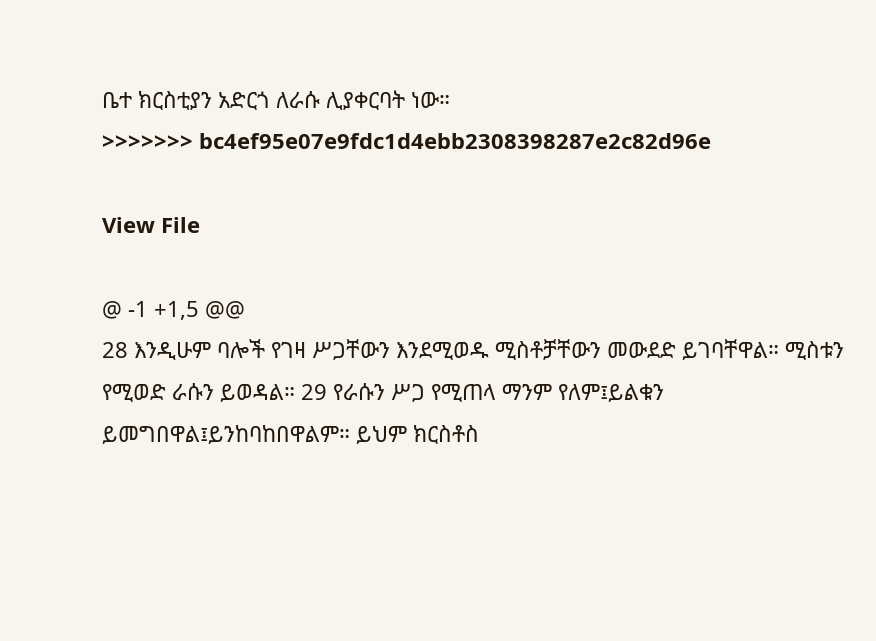ቤተ ክርስቲያን አድርጎ ለራሱ ሊያቀርባት ነው።
>>>>>>> bc4ef95e07e9fdc1d4ebb2308398287e2c82d96e

View File

@ -1 +1,5 @@
28 እንዲሁም ባሎች የገዛ ሥጋቸውን እንደሚወዱ ሚስቶቻቸውን መውደድ ይገባቸዋል። ሚስቱን የሚወድ ራሱን ይወዳል። 29 የራሱን ሥጋ የሚጠላ ማንም የለም፤ይልቁን ይመግበዋል፤ይንከባከበዋልም። ይህም ክርስቶስ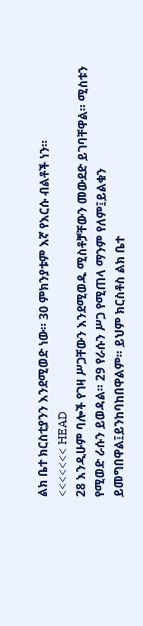ልክ ቤተ ክርስቲያንን እንደሚወድ ነው። 30 ምክንያቱም እኛ የእርሱ ብልቶች ነን።
<<<<<<< HEAD
28 እንዲሁም ባሎች የገዛ ሥጋቸውን እንደሚወዱ ሚስቶቻቸውን መውደድ ይገባቸዋል። ሚስቱን የሚወድ ራሱን ይወዳል። 29 የራሱን ሥጋ የሚጠላ ማንም የለም፤ይልቁን ይመግበዋል፤ይንከባከበዋልም። ይህም ክርስቶስ ልክ ቤተ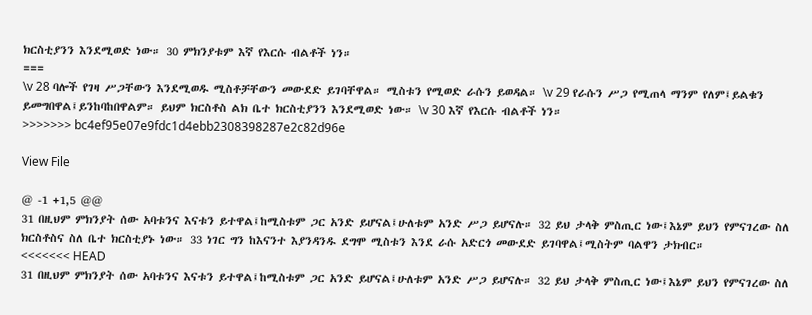ክርስቲያንን እንደሚወድ ነው። 30 ምክንያቱም እኛ የእርሱ ብልቶች ነን።
===
\v 28 ባሎች የገዛ ሥጋቸውን እንደሚወዱ ሚስቶቻቸውን መውደድ ይገባቸዋል። ሚስቱን የሚወድ ራሱን ይወዳል። \v 29 የራሱን ሥጋ የሚጠላ ማንም የለም፤ይልቁን ይመግበዋል፤ይንከባከበዋልም። ይህም ክርስቶስ ልክ ቤተ ክርስቲያንን እንደሚወድ ነው። \v 30 እኛ የእርሱ ብልቶች ነን።
>>>>>>> bc4ef95e07e9fdc1d4ebb2308398287e2c82d96e

View File

@ -1 +1,5 @@
31 በዚህም ምክንያት ሰው አባቱንና እናቱን ይተዋል፤ከሚስቱም ጋር አንድ ይሆናል፤ሁለቱም አንድ ሥጋ ይሆናሉ። 32 ይህ ታላቅ ምስጢር ነው፤እኔም ይህን የምናገረው ስለ ክርስቶስና ስለ ቤተ ክርስቲያኑ ነው። 33 ነገር ግን ከእናንተ እያንዳንዱ ደግሞ ሚስቱን እንደ ራሱ አድርጎ መውደድ ይገባዋል፤ሚስትም ባልዋን ታክብር።
<<<<<<< HEAD
31 በዚህም ምክንያት ሰው አባቱንና እናቱን ይተዋል፤ከሚስቱም ጋር አንድ ይሆናል፤ሁለቱም አንድ ሥጋ ይሆናሉ። 32 ይህ ታላቅ ምስጢር ነው፤እኔም ይህን የምናገረው ስለ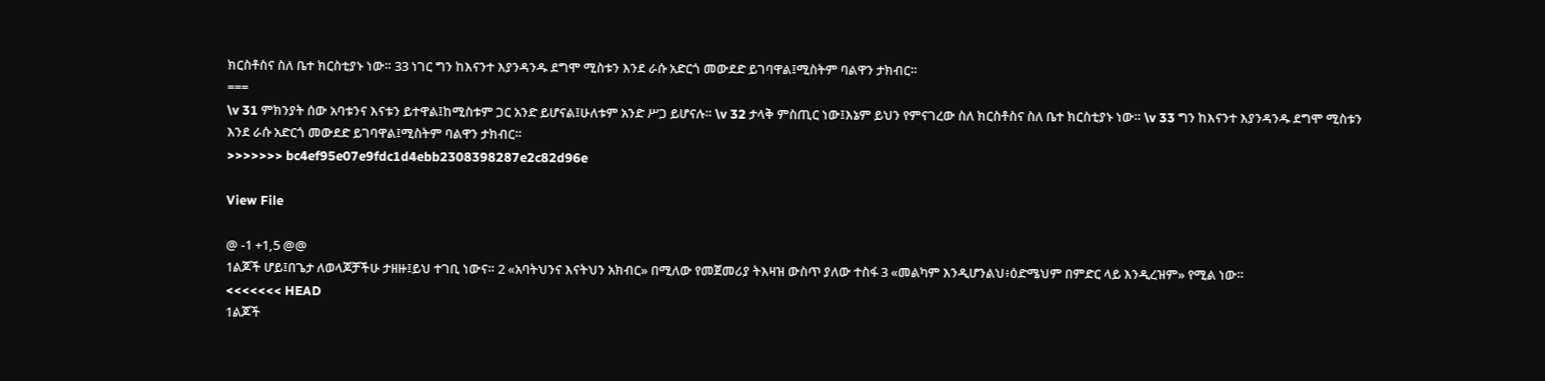ክርስቶስና ስለ ቤተ ክርስቲያኑ ነው። 33 ነገር ግን ከእናንተ እያንዳንዱ ደግሞ ሚስቱን እንደ ራሱ አድርጎ መውደድ ይገባዋል፤ሚስትም ባልዋን ታክብር።
===
\v 31 ምክንያት ሰው አባቱንና እናቱን ይተዋል፤ከሚስቱም ጋር አንድ ይሆናል፤ሁለቱም አንድ ሥጋ ይሆናሉ። \v 32 ታላቅ ምስጢር ነው፤እኔም ይህን የምናገረው ስለ ክርስቶስና ስለ ቤተ ክርስቲያኑ ነው። \v 33 ግን ከእናንተ እያንዳንዱ ደግሞ ሚስቱን እንደ ራሱ አድርጎ መውደድ ይገባዋል፤ሚስትም ባልዋን ታክብር።
>>>>>>> bc4ef95e07e9fdc1d4ebb2308398287e2c82d96e

View File

@ -1 +1,5 @@
1ልጆች ሆይ፤በጌታ ለወላጆቻችሁ ታዘዙ፤ይህ ተገቢ ነውና። 2 «አባትህንና እናትህን አክብር» በሚለው የመጀመሪያ ትእዛዝ ውስጥ ያለው ተስፋ 3 «መልካም እንዲሆንልህ፥ዕድሜህም በምድር ላይ እንዲረዝም» የሚል ነው።
<<<<<<< HEAD
1ልጆች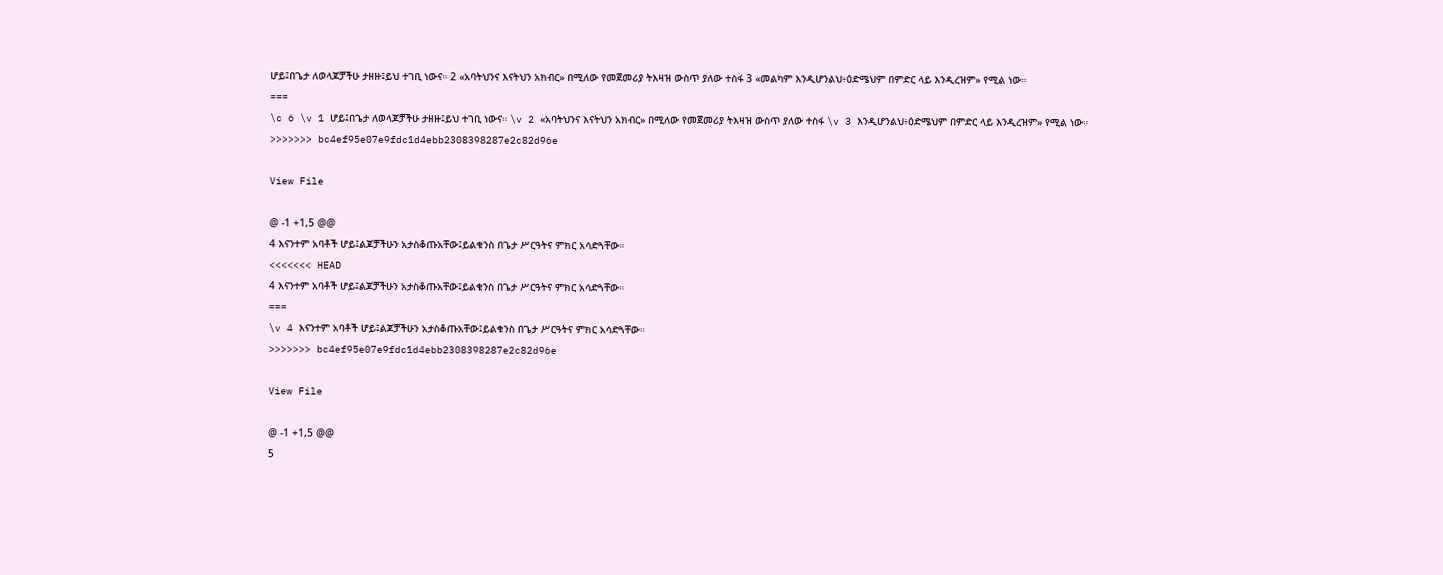ሆይ፤በጌታ ለወላጆቻችሁ ታዘዙ፤ይህ ተገቢ ነውና። 2 «አባትህንና እናትህን አክብር» በሚለው የመጀመሪያ ትእዛዝ ውስጥ ያለው ተስፋ 3 «መልካም እንዲሆንልህ፥ዕድሜህም በምድር ላይ እንዲረዝም» የሚል ነው።
===
\c 6 \v 1 ሆይ፤በጌታ ለወላጆቻችሁ ታዘዙ፤ይህ ተገቢ ነውና። \v 2 «አባትህንና እናትህን አክብር» በሚለው የመጀመሪያ ትእዛዝ ውስጥ ያለው ተስፋ \v 3 እንዲሆንልህ፥ዕድሜህም በምድር ላይ እንዲረዝም» የሚል ነው።
>>>>>>> bc4ef95e07e9fdc1d4ebb2308398287e2c82d96e

View File

@ -1 +1,5 @@
4 እናንተም አባቶች ሆይ፤ልጆቻችሁን አታስቆጡአቸው፤ይልቁንስ በጌታ ሥርዓትና ምክር አሳድጓቸው።
<<<<<<< HEAD
4 እናንተም አባቶች ሆይ፤ልጆቻችሁን አታስቆጡአቸው፤ይልቁንስ በጌታ ሥርዓትና ምክር አሳድጓቸው።
===
\v 4 እናንተም አባቶች ሆይ፤ልጆቻችሁን አታስቆጡአቸው፤ይልቁንስ በጌታ ሥርዓትና ምክር አሳድጓቸው።
>>>>>>> bc4ef95e07e9fdc1d4ebb2308398287e2c82d96e

View File

@ -1 +1,5 @@
5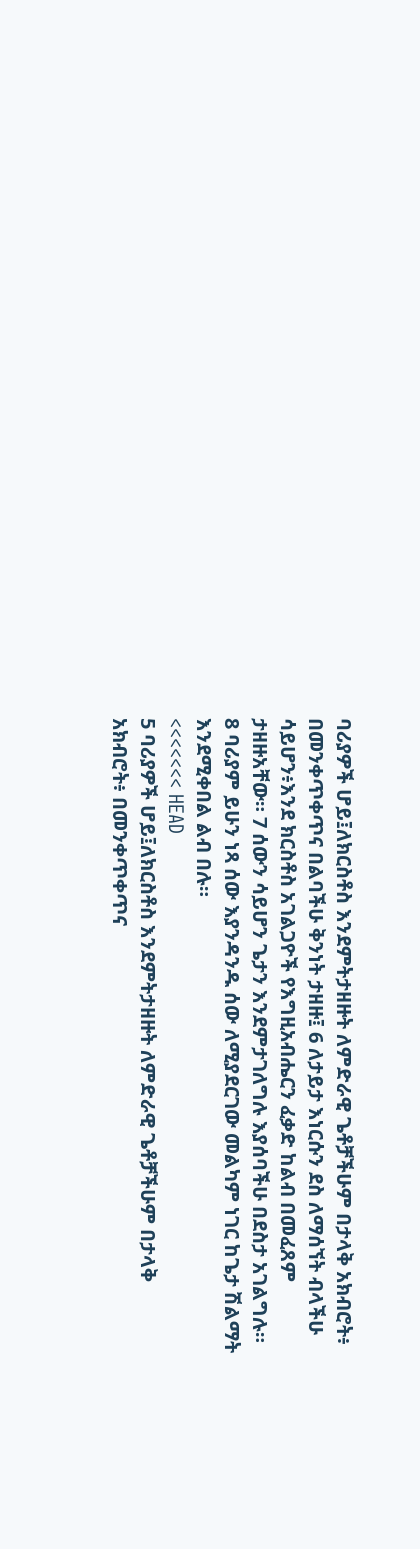ባሪያዎች ሆይ፤ለክርስቶስ እንደምትታዘዙት ለምድራዊ ጌቶቻችሁም በታላቅ አክብሮት፥ በመንቀጥቀጥና በልባችሁ ቅንነት ታዘዙ፤ 6 ለታይታ እነርሱን ደስ ለማሰኘት ብላችሁ ሳይሆን፥እንደ ክርስቶስ አገልጋዮች የእግዚአብሔርን ፈቃድ ከልብ በመፈጸም ታዘዙአቸው። 7 ሰውን ሳይሆን ጌታን እንደምታገለግሉ እያሰባችሁ በደስታ አገልግሉ። 8 ባሪያም ይሁን ነጻ ሰው እያንዳንዱ ሰው ለሚያደርገው መልካም ነገር ከጌታ ሽልማት እንደሚቀበል ልብ በሉ።
<<<<<<< HEAD
5 ባሪያዎች ሆይ፤ለክርስቶስ እንደምትታዘዙት ለምድራዊ ጌቶቻችሁም በታላቅ አክብሮት፥ በመንቀጥቀጥና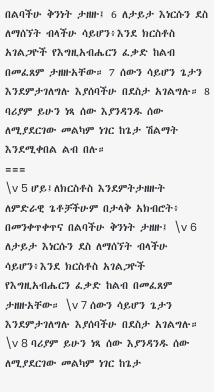በልባችሁ ቅንነት ታዘዙ፤ 6 ለታይታ እነርሱን ደስ ለማሰኘት ብላችሁ ሳይሆን፥እንደ ክርስቶስ አገልጋዮች የእግዚአብሔርን ፈቃድ ከልብ በመፈጸም ታዘዙአቸው። 7 ሰውን ሳይሆን ጌታን እንደምታገለግሉ እያሰባችሁ በደስታ አገልግሉ። 8 ባሪያም ይሁን ነጻ ሰው እያንዳንዱ ሰው ለሚያደርገው መልካም ነገር ከጌታ ሽልማት እንደሚቀበል ልብ በሉ።
===
\v 5 ሆይ፤ለክርስቶስ እንደምትታዘዙት ለምድራዊ ጌቶቻችሁም በታላቅ አክብሮት፥ በመንቀጥቀጥና በልባችሁ ቅንነት ታዘዙ፤ \v 6 ለታይታ እነርሱን ደስ ለማሰኘት ብላችሁ ሳይሆን፥እንደ ክርስቶስ አገልጋዮች የእግዚአብሔርን ፈቃድ ከልብ በመፈጸም ታዘዙአቸው። \v 7 ሰውን ሳይሆን ጌታን እንደምታገለግሉ እያሰባችሁ በደስታ አገልግሉ። \v 8 ባሪያም ይሁን ነጻ ሰው እያንዳንዱ ሰው ለሚያደርገው መልካም ነገር ከጌታ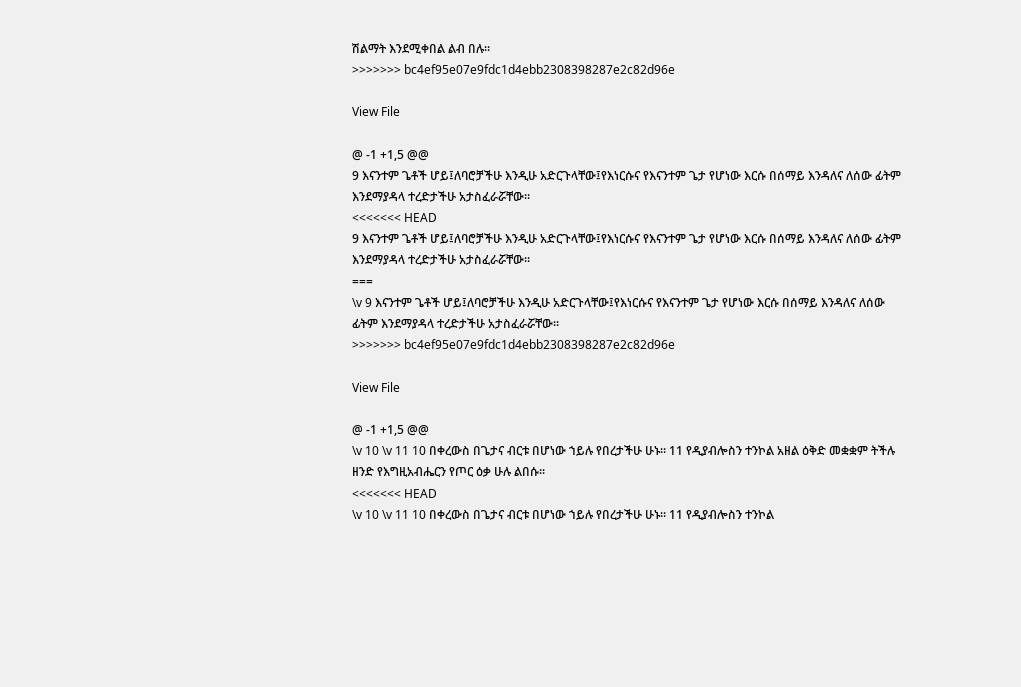ሽልማት እንደሚቀበል ልብ በሉ።
>>>>>>> bc4ef95e07e9fdc1d4ebb2308398287e2c82d96e

View File

@ -1 +1,5 @@
9 እናንተም ጌቶች ሆይ፤ለባሮቻችሁ እንዲሁ አድርጉላቸው፤የእነርሱና የእናንተም ጌታ የሆነው እርሱ በሰማይ እንዳለና ለሰው ፊትም እንደማያዳላ ተረድታችሁ አታስፈራሯቸው።
<<<<<<< HEAD
9 እናንተም ጌቶች ሆይ፤ለባሮቻችሁ እንዲሁ አድርጉላቸው፤የእነርሱና የእናንተም ጌታ የሆነው እርሱ በሰማይ እንዳለና ለሰው ፊትም እንደማያዳላ ተረድታችሁ አታስፈራሯቸው።
===
\v 9 እናንተም ጌቶች ሆይ፤ለባሮቻችሁ እንዲሁ አድርጉላቸው፤የእነርሱና የእናንተም ጌታ የሆነው እርሱ በሰማይ እንዳለና ለሰው ፊትም እንደማያዳላ ተረድታችሁ አታስፈራሯቸው።
>>>>>>> bc4ef95e07e9fdc1d4ebb2308398287e2c82d96e

View File

@ -1 +1,5 @@
\v 10 \v 11 10 በቀረውስ በጌታና ብርቱ በሆነው ኀይሉ የበረታችሁ ሁኑ። 11 የዲያብሎስን ተንኮል አዘል ዕቅድ መቋቋም ትችሉ ዘንድ የእግዚአብሔርን የጦር ዕቃ ሁሉ ልበሱ።
<<<<<<< HEAD
\v 10 \v 11 10 በቀረውስ በጌታና ብርቱ በሆነው ኀይሉ የበረታችሁ ሁኑ። 11 የዲያብሎስን ተንኮል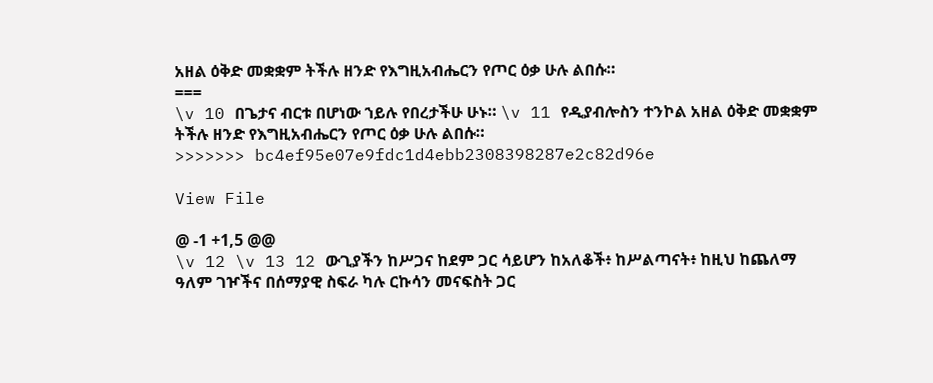አዘል ዕቅድ መቋቋም ትችሉ ዘንድ የእግዚአብሔርን የጦር ዕቃ ሁሉ ልበሱ።
===
\v 10 በጌታና ብርቱ በሆነው ኀይሉ የበረታችሁ ሁኑ። \v 11 የዲያብሎስን ተንኮል አዘል ዕቅድ መቋቋም ትችሉ ዘንድ የእግዚአብሔርን የጦር ዕቃ ሁሉ ልበሱ።
>>>>>>> bc4ef95e07e9fdc1d4ebb2308398287e2c82d96e

View File

@ -1 +1,5 @@
\v 12 \v 13 12 ውጊያችን ከሥጋና ከደም ጋር ሳይሆን ከአለቆች፥ ከሥልጣናት፥ ከዚህ ከጨለማ ዓለም ገዦችና በሰማያዊ ስፍራ ካሉ ርኩሳን መናፍስት ጋር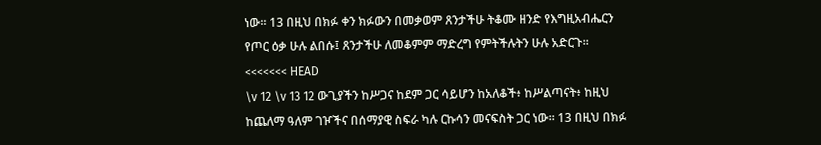ነው። 13 በዚህ በክፉ ቀን ክፉውን በመቃወም ጸንታችሁ ትቆሙ ዘንድ የእግዚአብሔርን የጦር ዕቃ ሁሉ ልበሱ፤ ጸንታችሁ ለመቆምም ማድረግ የምትችሉትን ሁሉ አድርጉ።
<<<<<<< HEAD
\v 12 \v 13 12 ውጊያችን ከሥጋና ከደም ጋር ሳይሆን ከአለቆች፥ ከሥልጣናት፥ ከዚህ ከጨለማ ዓለም ገዦችና በሰማያዊ ስፍራ ካሉ ርኩሳን መናፍስት ጋር ነው። 13 በዚህ በክፉ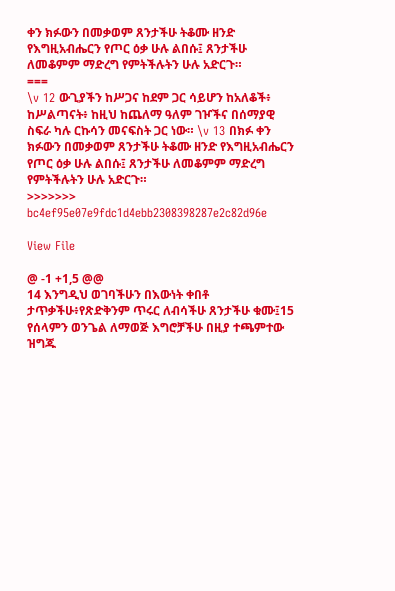ቀን ክፉውን በመቃወም ጸንታችሁ ትቆሙ ዘንድ የእግዚአብሔርን የጦር ዕቃ ሁሉ ልበሱ፤ ጸንታችሁ ለመቆምም ማድረግ የምትችሉትን ሁሉ አድርጉ።
===
\v 12 ውጊያችን ከሥጋና ከደም ጋር ሳይሆን ከአለቆች፥ ከሥልጣናት፥ ከዚህ ከጨለማ ዓለም ገዦችና በሰማያዊ ስፍራ ካሉ ርኩሳን መናፍስት ጋር ነው። \v 13 በክፉ ቀን ክፉውን በመቃወም ጸንታችሁ ትቆሙ ዘንድ የእግዚአብሔርን የጦር ዕቃ ሁሉ ልበሱ፤ ጸንታችሁ ለመቆምም ማድረግ የምትችሉትን ሁሉ አድርጉ።
>>>>>>> bc4ef95e07e9fdc1d4ebb2308398287e2c82d96e

View File

@ -1 +1,5 @@
14 እንግዲህ ወገባችሁን በእውነት ቀበቶ ታጥቃችሁ፥የጽድቅንም ጥሩር ለብሳችሁ ጸንታችሁ ቁሙ፤15 የሰላምን ወንጌል ለማወጅ እግሮቻችሁ በዚያ ተጫምተው ዝግጁ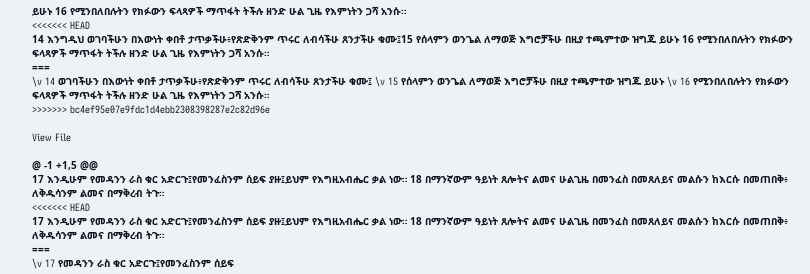ይሁኑ 16 የሚንበለበሉትን የክፉውን ፍላጻዎች ማጥፋት ትችሉ ዘንድ ሁል ጊዜ የእምነትን ጋሻ አንሱ።
<<<<<<< HEAD
14 እንግዲህ ወገባችሁን በእውነት ቀበቶ ታጥቃችሁ፥የጽድቅንም ጥሩር ለብሳችሁ ጸንታችሁ ቁሙ፤15 የሰላምን ወንጌል ለማወጅ እግሮቻችሁ በዚያ ተጫምተው ዝግጁ ይሁኑ 16 የሚንበለበሉትን የክፉውን ፍላጻዎች ማጥፋት ትችሉ ዘንድ ሁል ጊዜ የእምነትን ጋሻ አንሱ።
===
\v 14 ወገባችሁን በእውነት ቀበቶ ታጥቃችሁ፥የጽድቅንም ጥሩር ለብሳችሁ ጸንታችሁ ቁሙ፤ \v 15 የሰላምን ወንጌል ለማወጅ እግሮቻችሁ በዚያ ተጫምተው ዝግጁ ይሁኑ \v 16 የሚንበለበሉትን የክፉውን ፍላጻዎች ማጥፋት ትችሉ ዘንድ ሁል ጊዜ የእምነትን ጋሻ አንሱ።
>>>>>>> bc4ef95e07e9fdc1d4ebb2308398287e2c82d96e

View File

@ -1 +1,5 @@
17 እንዲሁም የመዳንን ራስ ቁር አድርጉ፤የመንፈስንም ሰይፍ ያዙ፤ይህም የእግዚአብሔር ቃል ነው። 18 በማንኛውም ዓይነት ጸሎትና ልመና ሁልጊዜ በመንፈስ በመጸለይና መልሱን ከእርሱ በመጠበቅ፥ ለቅዱሳንም ልመና በማቅረብ ትጉ።
<<<<<<< HEAD
17 እንዲሁም የመዳንን ራስ ቁር አድርጉ፤የመንፈስንም ሰይፍ ያዙ፤ይህም የእግዚአብሔር ቃል ነው። 18 በማንኛውም ዓይነት ጸሎትና ልመና ሁልጊዜ በመንፈስ በመጸለይና መልሱን ከእርሱ በመጠበቅ፥ ለቅዱሳንም ልመና በማቅረብ ትጉ።
===
\v 17 የመዳንን ራስ ቁር አድርጉ፤የመንፈስንም ሰይፍ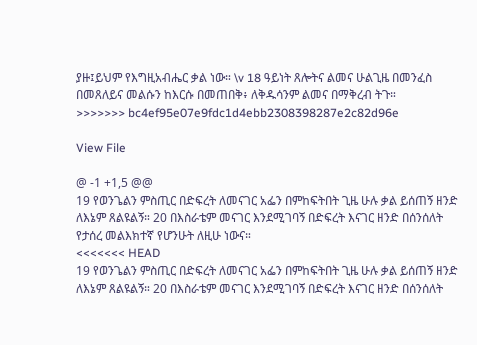ያዙ፤ይህም የእግዚአብሔር ቃል ነው። \v 18 ዓይነት ጸሎትና ልመና ሁልጊዜ በመንፈስ በመጸለይና መልሱን ከእርሱ በመጠበቅ፥ ለቅዱሳንም ልመና በማቅረብ ትጉ።
>>>>>>> bc4ef95e07e9fdc1d4ebb2308398287e2c82d96e

View File

@ -1 +1,5 @@
19 የወንጌልን ምስጢር በድፍረት ለመናገር አፌን በምከፍትበት ጊዜ ሁሉ ቃል ይሰጠኝ ዘንድ ለእኔም ጸልዩልኝ። 20 በእስራቴም መናገር እንደሚገባኝ በድፍረት እናገር ዘንድ በሰንሰለት የታሰረ መልእክተኛ የሆንሁት ለዚሁ ነውና።
<<<<<<< HEAD
19 የወንጌልን ምስጢር በድፍረት ለመናገር አፌን በምከፍትበት ጊዜ ሁሉ ቃል ይሰጠኝ ዘንድ ለእኔም ጸልዩልኝ። 20 በእስራቴም መናገር እንደሚገባኝ በድፍረት እናገር ዘንድ በሰንሰለት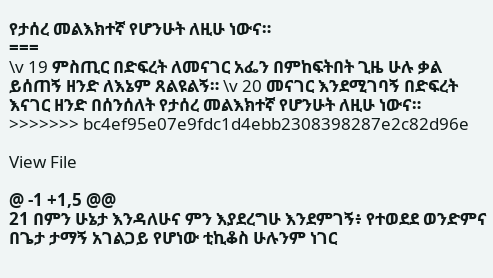የታሰረ መልእክተኛ የሆንሁት ለዚሁ ነውና።
===
\v 19 ምስጢር በድፍረት ለመናገር አፌን በምከፍትበት ጊዜ ሁሉ ቃል ይሰጠኝ ዘንድ ለእኔም ጸልዩልኝ። \v 20 መናገር እንደሚገባኝ በድፍረት እናገር ዘንድ በሰንሰለት የታሰረ መልእክተኛ የሆንሁት ለዚሁ ነውና።
>>>>>>> bc4ef95e07e9fdc1d4ebb2308398287e2c82d96e

View File

@ -1 +1,5 @@
21 በምን ሁኔታ እንዳለሁና ምን እያደረግሁ እንደምገኝ፥ የተወደደ ወንድምና በጌታ ታማኝ አገልጋይ የሆነው ቲኪቆስ ሁሉንም ነገር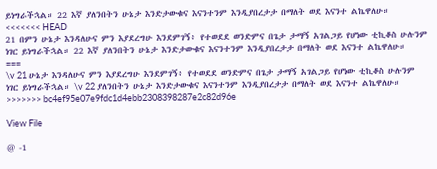ይነግራችኋል። 22 እኛ ያለንበትን ሁኔታ እንድታውቁና እናንተንም እንዲያበረታታ በማለት ወደ እናንተ ልኬዋለሁ።
<<<<<<< HEAD
21 በምን ሁኔታ እንዳለሁና ምን እያደረግሁ እንደምገኝ፥ የተወደደ ወንድምና በጌታ ታማኝ አገልጋይ የሆነው ቲኪቆስ ሁሉንም ነገር ይነግራችኋል። 22 እኛ ያለንበትን ሁኔታ እንድታውቁና እናንተንም እንዲያበረታታ በማለት ወደ እናንተ ልኬዋለሁ።
===
\v 21 ሁኔታ እንዳለሁና ምን እያደረግሁ እንደምገኝ፥ የተወደደ ወንድምና በጌታ ታማኝ አገልጋይ የሆነው ቲኪቆስ ሁሉንም ነገር ይነግራችኋል። \v 22 ያለንበትን ሁኔታ እንድታውቁና እናንተንም እንዲያበረታታ በማለት ወደ እናንተ ልኬዋለሁ።
>>>>>>> bc4ef95e07e9fdc1d4ebb2308398287e2c82d96e

View File

@ -1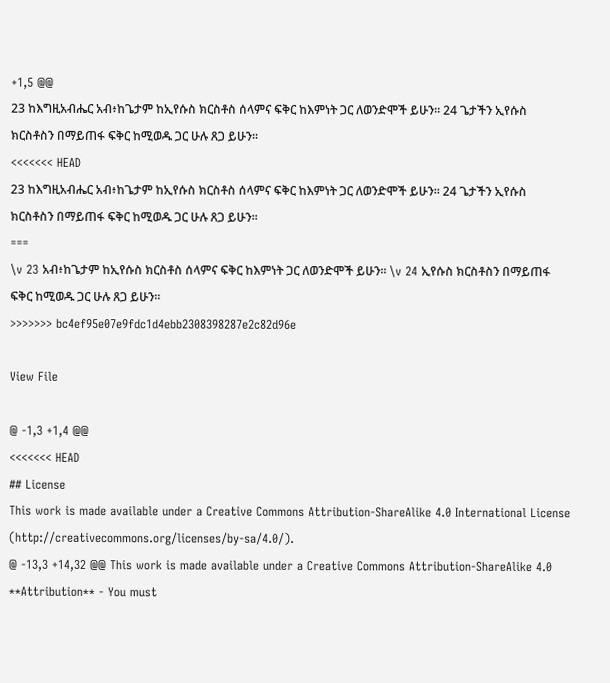+1,5 @@
23 ከእግዚአብሔር አብ፥ከጌታም ከኢየሱስ ክርስቶስ ሰላምና ፍቅር ከእምነት ጋር ለወንድሞች ይሁን። 24 ጌታችን ኢየሱስ ክርስቶስን በማይጠፋ ፍቅር ከሚወዱ ጋር ሁሉ ጸጋ ይሁን።
<<<<<<< HEAD
23 ከእግዚአብሔር አብ፥ከጌታም ከኢየሱስ ክርስቶስ ሰላምና ፍቅር ከእምነት ጋር ለወንድሞች ይሁን። 24 ጌታችን ኢየሱስ ክርስቶስን በማይጠፋ ፍቅር ከሚወዱ ጋር ሁሉ ጸጋ ይሁን።
===
\v 23 አብ፥ከጌታም ከኢየሱስ ክርስቶስ ሰላምና ፍቅር ከእምነት ጋር ለወንድሞች ይሁን። \v 24 ኢየሱስ ክርስቶስን በማይጠፋ ፍቅር ከሚወዱ ጋር ሁሉ ጸጋ ይሁን።
>>>>>>> bc4ef95e07e9fdc1d4ebb2308398287e2c82d96e

View File

@ -1,3 +1,4 @@
<<<<<<< HEAD
## License
This work is made available under a Creative Commons Attribution-ShareAlike 4.0 International License (http://creativecommons.org/licenses/by-sa/4.0/).
@ -13,3 +14,32 @@ This work is made available under a Creative Commons Attribution-ShareAlike 4.0
**Attribution** - You must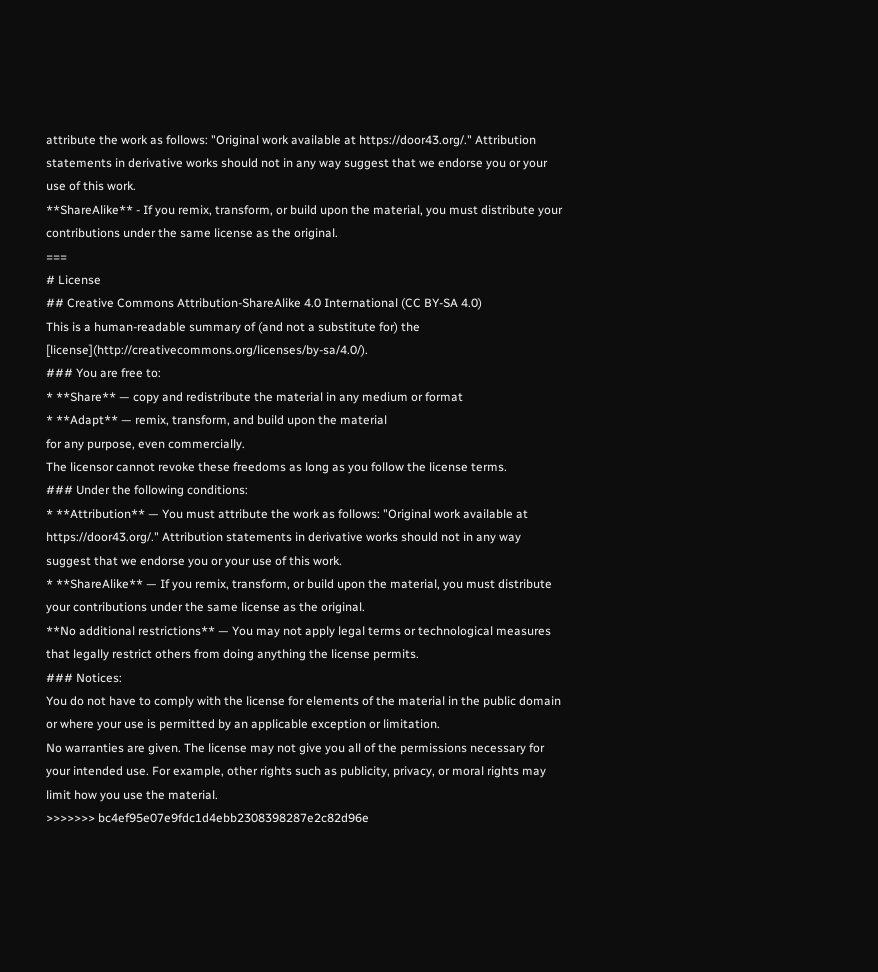attribute the work as follows: "Original work available at https://door43.org/." Attribution statements in derivative works should not in any way suggest that we endorse you or your use of this work.
**ShareAlike** - If you remix, transform, or build upon the material, you must distribute your contributions under the same license as the original.
===
# License
## Creative Commons Attribution-ShareAlike 4.0 International (CC BY-SA 4.0)
This is a human-readable summary of (and not a substitute for) the [license](http://creativecommons.org/licenses/by-sa/4.0/).
### You are free to:
* **Share** — copy and redistribute the material in any medium or format
* **Adapt** — remix, transform, and build upon the material
for any purpose, even commercially.
The licensor cannot revoke these freedoms as long as you follow the license terms.
### Under the following conditions:
* **Attribution** — You must attribute the work as follows: "Original work available at https://door43.org/." Attribution statements in derivative works should not in any way suggest that we endorse you or your use of this work.
* **ShareAlike** — If you remix, transform, or build upon the material, you must distribute your contributions under the same license as the original.
**No additional restrictions** — You may not apply legal terms or technological measures that legally restrict others from doing anything the license permits.
### Notices:
You do not have to comply with the license for elements of the material in the public domain or where your use is permitted by an applicable exception or limitation.
No warranties are given. The license may not give you all of the permissions necessary for your intended use. For example, other rights such as publicity, privacy, or moral rights may limit how you use the material.
>>>>>>> bc4ef95e07e9fdc1d4ebb2308398287e2c82d96e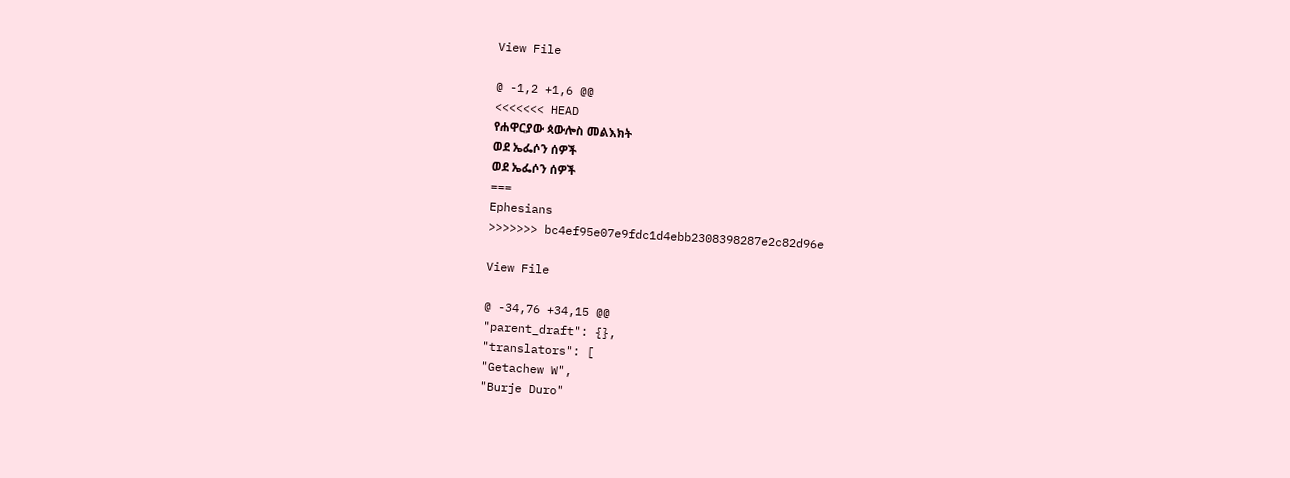View File

@ -1,2 +1,6 @@
<<<<<<< HEAD
የሐዋርያው ጳውሎስ መልእክት
ወደ ኤፌሶን ሰዎች
ወደ ኤፌሶን ሰዎች
===
Ephesians
>>>>>>> bc4ef95e07e9fdc1d4ebb2308398287e2c82d96e

View File

@ -34,76 +34,15 @@
"parent_draft": {},
"translators": [
"Getachew W",
"Burje Duro"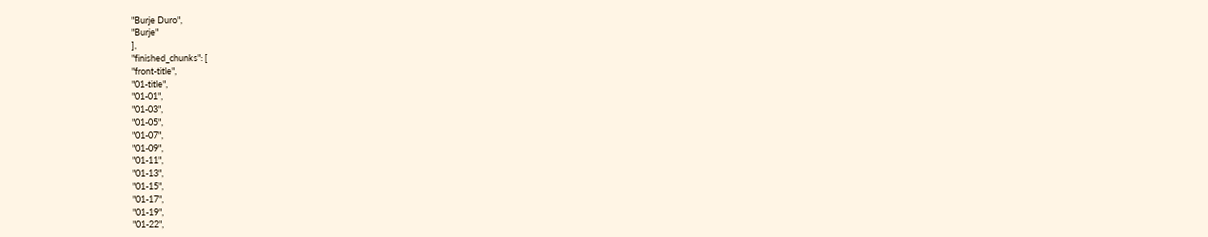"Burje Duro",
"Burje"
],
"finished_chunks": [
"front-title",
"01-title",
"01-01",
"01-03",
"01-05",
"01-07",
"01-09",
"01-11",
"01-13",
"01-15",
"01-17",
"01-19",
"01-22",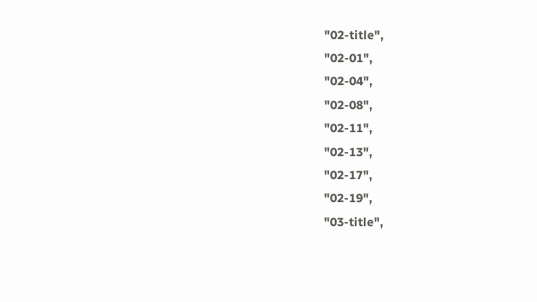"02-title",
"02-01",
"02-04",
"02-08",
"02-11",
"02-13",
"02-17",
"02-19",
"03-title",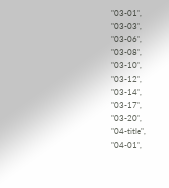"03-01",
"03-03",
"03-06",
"03-08",
"03-10",
"03-12",
"03-14",
"03-17",
"03-20",
"04-title",
"04-01",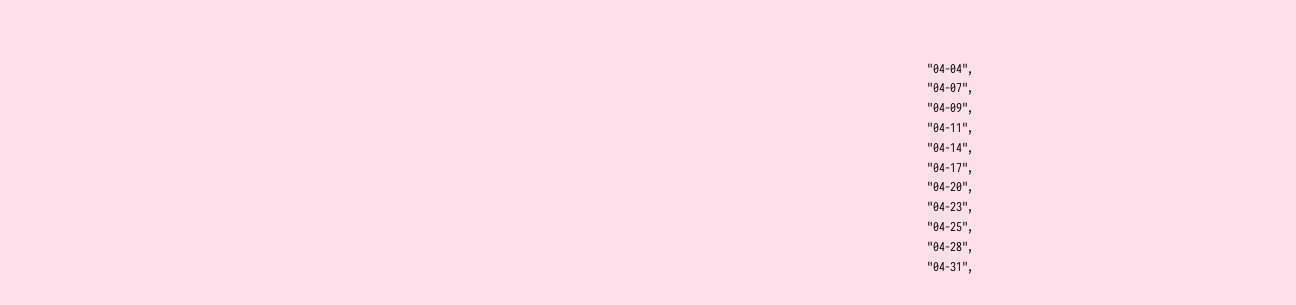"04-04",
"04-07",
"04-09",
"04-11",
"04-14",
"04-17",
"04-20",
"04-23",
"04-25",
"04-28",
"04-31",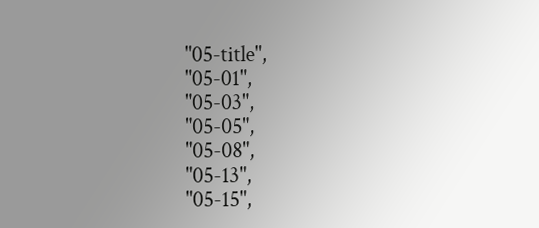"05-title",
"05-01",
"05-03",
"05-05",
"05-08",
"05-13",
"05-15",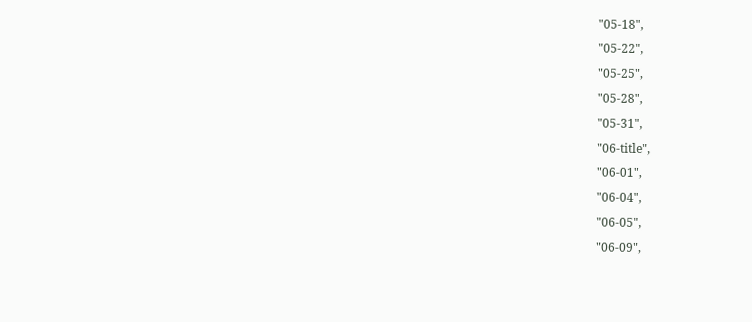"05-18",
"05-22",
"05-25",
"05-28",
"05-31",
"06-title",
"06-01",
"06-04",
"06-05",
"06-09",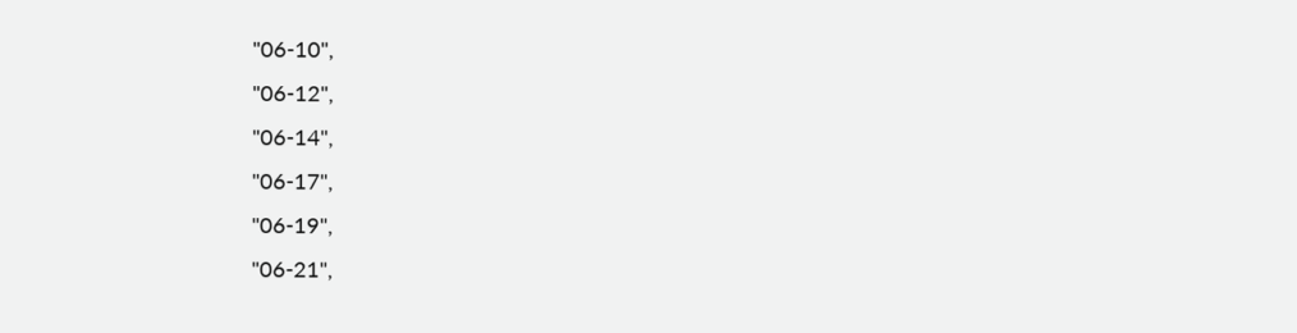"06-10",
"06-12",
"06-14",
"06-17",
"06-19",
"06-21",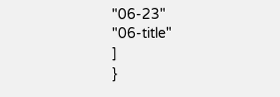"06-23"
"06-title"
]
}